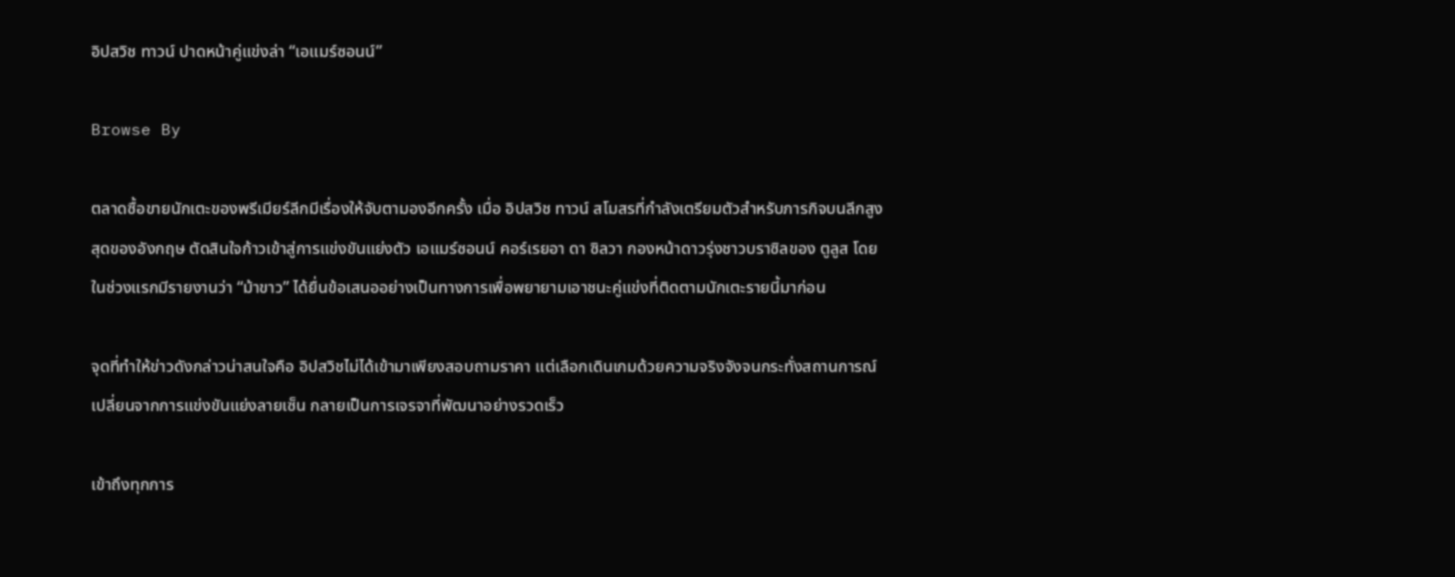อิปสวิช ทาวน์ ปาดหน้าคู่แข่งล่า “เอแมร์ซอนน์”

Browse By

ตลาดซื้อขายนักเตะของพรีเมียร์ลีกมีเรื่องให้จับตามองอีกครั้ง เมื่อ อิปสวิช ทาวน์ สโมสรที่กำลังเตรียมตัวสำหรับภารกิจบนลีกสูงสุดของอังกฤษ ตัดสินใจก้าวเข้าสู่การแข่งขันแย่งตัว เอแมร์ซอนน์ คอร์เรยอา ดา ซิลวา กองหน้าดาวรุ่งชาวบราซิลของ ตูลูส โดยในช่วงแรกมีรายงานว่า “ม้าขาว” ได้ยื่นข้อเสนออย่างเป็นทางการเพื่อพยายามเอาชนะคู่แข่งที่ติดตามนักเตะรายนี้มาก่อน

จุดที่ทำให้ข่าวดังกล่าวน่าสนใจคือ อิปสวิชไม่ได้เข้ามาเพียงสอบถามราคา แต่เลือกเดินเกมด้วยความจริงจังจนกระทั่งสถานการณ์เปลี่ยนจากการแข่งขันแย่งลายเซ็น กลายเป็นการเจรจาที่พัฒนาอย่างรวดเร็ว

เข้าถึงทุกการ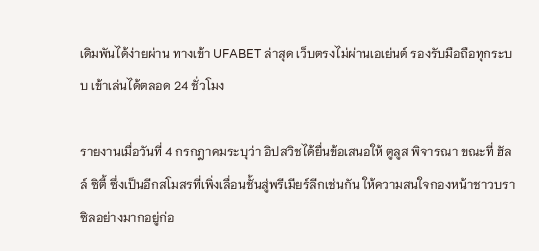เดิมพันได้ง่ายผ่าน ทางเข้า UFABET ล่าสุด เว็บตรงไม่ผ่านเอเย่นต์ รองรับมือถือทุกระบบ เข้าเล่นได้ตลอด 24 ชั่วโมง

รายงานเมื่อวันที่ 4 กรกฎาคมระบุว่า อิปสวิชได้ยื่นข้อเสนอให้ ตูลูส พิจารณา ขณะที่ ฮัลล์ ซิตี้ ซึ่งเป็นอีกสโมสรที่เพิ่งเลื่อนชั้นสู่พรีเมียร์ลีกเช่นกัน ให้ความสนใจกองหน้าชาวบราซิลอย่างมากอยู่ก่อ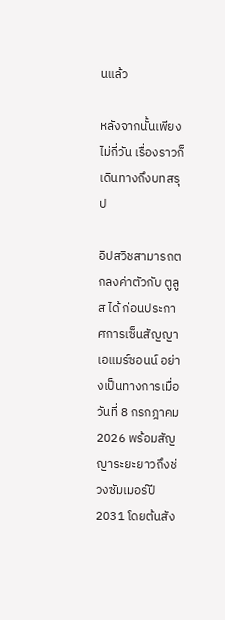นแล้ว

หลังจากนั้นเพียงไม่กี่วัน เรื่องราวก็เดินทางถึงบทสรุป

อิปสวิชสามารถตกลงค่าตัวกับ ตูลูส ได้ ก่อนประกาศการเซ็นสัญญา เอแมร์ซอนน์ อย่างเป็นทางการเมื่อวันที่ 8 กรกฎาคม 2026 พร้อมสัญญาระยะยาวถึงช่วงซัมเมอร์ปี 2031 โดยต้นสัง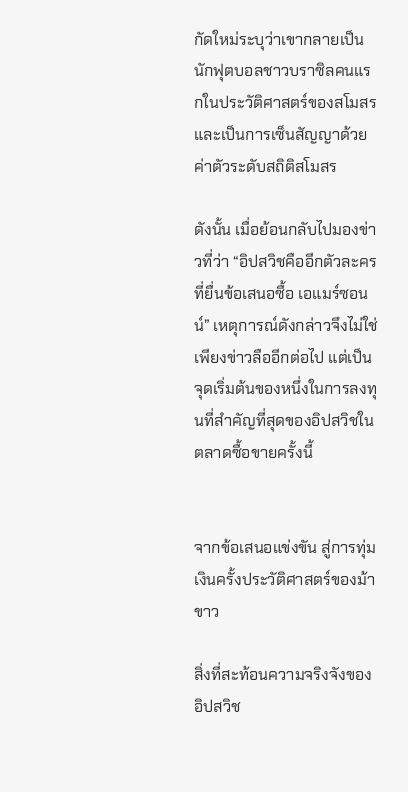กัดใหม่ระบุว่าเขากลายเป็นนักฟุตบอลชาวบราซิลคนแรกในประวัติศาสตร์ของสโมสร และเป็นการเซ็นสัญญาด้วยค่าตัวระดับสถิติสโมสร

ดังนั้น เมื่อย้อนกลับไปมองข่าวที่ว่า “อิปสวิชคืออีกตัวละครที่ยื่นข้อเสนอซื้อ เอแมร์ซอนน์” เหตุการณ์ดังกล่าวจึงไม่ใช่เพียงข่าวลืออีกต่อไป แต่เป็นจุดเริ่มต้นของหนึ่งในการลงทุนที่สำคัญที่สุดของอิปสวิชในตลาดซื้อขายครั้งนี้


จากข้อเสนอแข่งขัน สู่การทุ่มเงินครั้งประวัติศาสตร์ของม้าขาว

สิ่งที่สะท้อนความจริงจังของอิปสวิช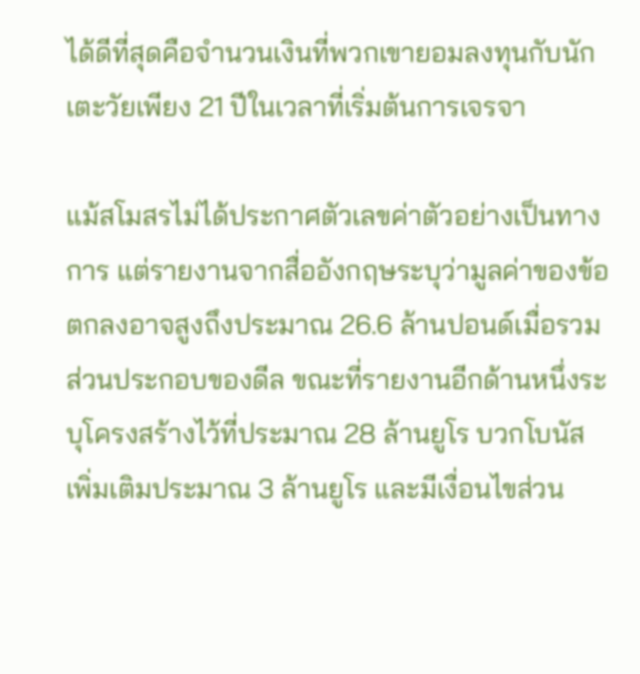ได้ดีที่สุดคือจำนวนเงินที่พวกเขายอมลงทุนกับนักเตะวัยเพียง 21 ปีในเวลาที่เริ่มต้นการเจรจา

แม้สโมสรไม่ได้ประกาศตัวเลขค่าตัวอย่างเป็นทางการ แต่รายงานจากสื่ออังกฤษระบุว่ามูลค่าของข้อตกลงอาจสูงถึงประมาณ 26.6 ล้านปอนด์เมื่อรวมส่วนประกอบของดีล ขณะที่รายงานอีกด้านหนึ่งระบุโครงสร้างไว้ที่ประมาณ 28 ล้านยูโร บวกโบนัสเพิ่มเติมประมาณ 3 ล้านยูโร และมีเงื่อนไขส่วน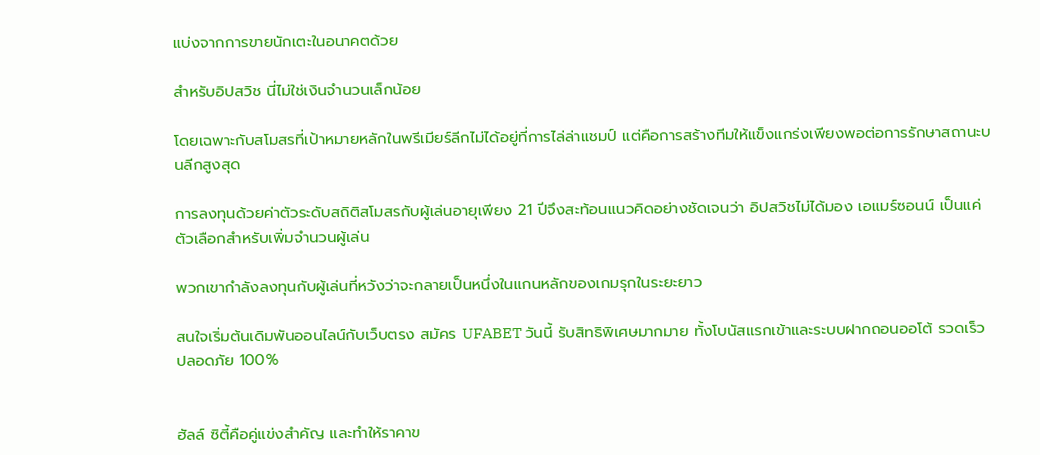แบ่งจากการขายนักเตะในอนาคตด้วย

สำหรับอิปสวิช นี่ไม่ใช่เงินจำนวนเล็กน้อย

โดยเฉพาะกับสโมสรที่เป้าหมายหลักในพรีเมียร์ลีกไม่ได้อยู่ที่การไล่ล่าแชมป์ แต่คือการสร้างทีมให้แข็งแกร่งเพียงพอต่อการรักษาสถานะบนลีกสูงสุด

การลงทุนด้วยค่าตัวระดับสถิติสโมสรกับผู้เล่นอายุเพียง 21 ปีจึงสะท้อนแนวคิดอย่างชัดเจนว่า อิปสวิชไม่ได้มอง เอแมร์ซอนน์ เป็นแค่ตัวเลือกสำหรับเพิ่มจำนวนผู้เล่น

พวกเขากำลังลงทุนกับผู้เล่นที่หวังว่าจะกลายเป็นหนึ่งในแกนหลักของเกมรุกในระยะยาว

สนใจเริ่มต้นเดิมพันออนไลน์กับเว็บตรง สมัคร UFABET วันนี้ รับสิทธิพิเศษมากมาย ทั้งโบนัสแรกเข้าและระบบฝากถอนออโต้ รวดเร็ว ปลอดภัย 100%


ฮัลล์ ซิตี้คือคู่แข่งสำคัญ และทำให้ราคาข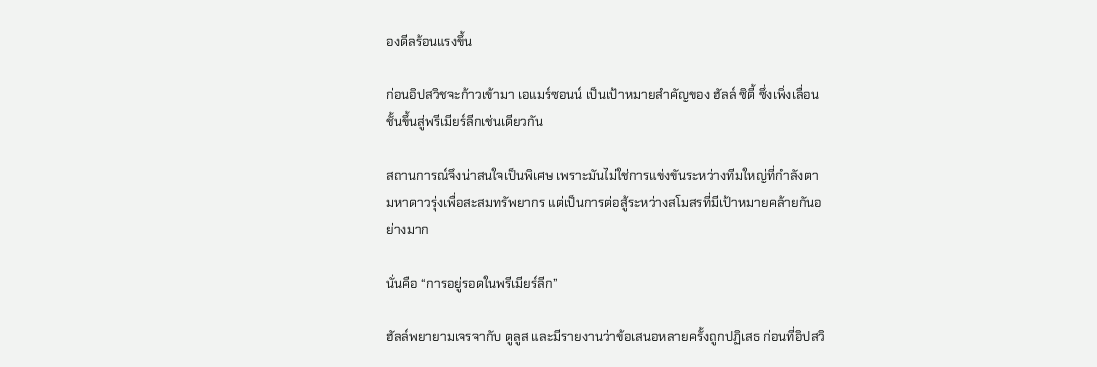องดีลร้อนแรงขึ้น

ก่อนอิปสวิชจะก้าวเข้ามา เอแมร์ซอนน์ เป็นเป้าหมายสำคัญของ ฮัลล์ ซิตี้ ซึ่งเพิ่งเลื่อนชั้นขึ้นสู่พรีเมียร์ลีกเช่นเดียวกัน

สถานการณ์จึงน่าสนใจเป็นพิเศษ เพราะมันไม่ใช่การแข่งขันระหว่างทีมใหญ่ที่กำลังตามหาดาวรุ่งเพื่อสะสมทรัพยากร แต่เป็นการต่อสู้ระหว่างสโมสรที่มีเป้าหมายคล้ายกันอย่างมาก

นั่นคือ “การอยู่รอดในพรีเมียร์ลีก”

ฮัลล์พยายามเจรจากับ ตูลูส และมีรายงานว่าข้อเสนอหลายครั้งถูกปฏิเสธ ก่อนที่อิปสวิ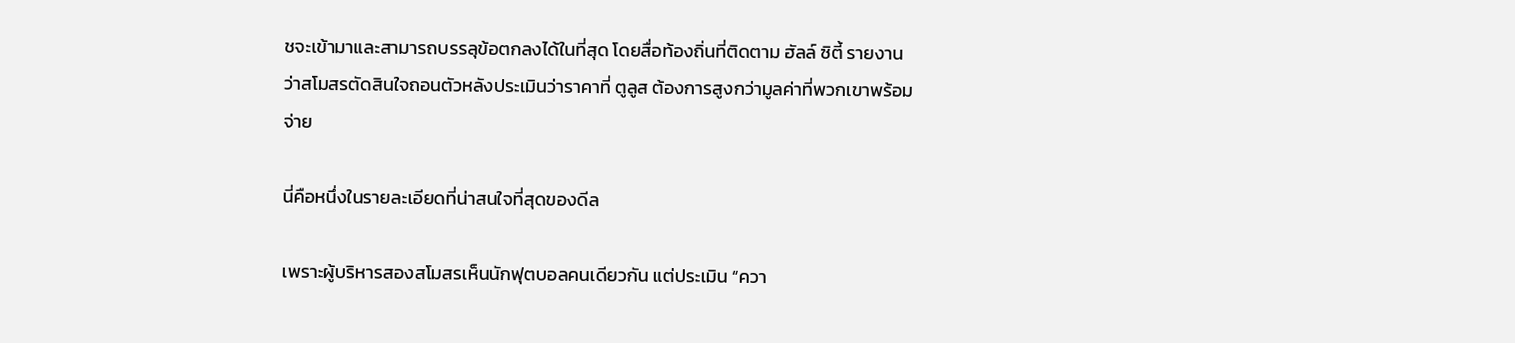ชจะเข้ามาและสามารถบรรลุข้อตกลงได้ในที่สุด โดยสื่อท้องถิ่นที่ติดตาม ฮัลล์ ซิตี้ รายงานว่าสโมสรตัดสินใจถอนตัวหลังประเมินว่าราคาที่ ตูลูส ต้องการสูงกว่ามูลค่าที่พวกเขาพร้อมจ่าย

นี่คือหนึ่งในรายละเอียดที่น่าสนใจที่สุดของดีล

เพราะผู้บริหารสองสโมสรเห็นนักฟุตบอลคนเดียวกัน แต่ประเมิน “ควา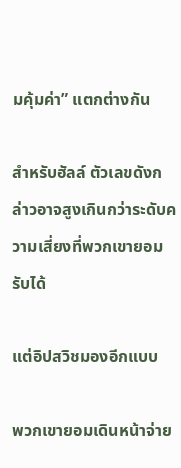มคุ้มค่า” แตกต่างกัน

สำหรับฮัลล์ ตัวเลขดังกล่าวอาจสูงเกินกว่าระดับความเสี่ยงที่พวกเขายอมรับได้

แต่อิปสวิชมองอีกแบบ

พวกเขายอมเดินหน้าจ่าย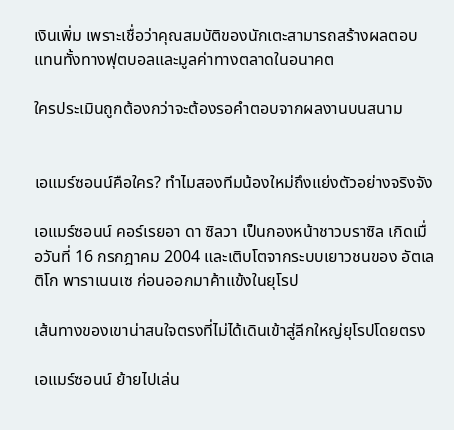เงินเพิ่ม เพราะเชื่อว่าคุณสมบัติของนักเตะสามารถสร้างผลตอบแทนทั้งทางฟุตบอลและมูลค่าทางตลาดในอนาคต

ใครประเมินถูกต้องกว่าจะต้องรอคำตอบจากผลงานบนสนาม


เอแมร์ซอนน์คือใคร? ทำไมสองทีมน้องใหม่ถึงแย่งตัวอย่างจริงจัง

เอแมร์ซอนน์ คอร์เรยอา ดา ซิลวา เป็นกองหน้าชาวบราซิล เกิดเมื่อวันที่ 16 กรกฎาคม 2004 และเติบโตจากระบบเยาวชนของ อัตเลติโก พาราเนนเซ ก่อนออกมาค้าแข้งในยุโรป

เส้นทางของเขาน่าสนใจตรงที่ไม่ได้เดินเข้าสู่ลีกใหญ่ยุโรปโดยตรง

เอแมร์ซอนน์ ย้ายไปเล่น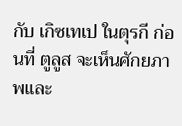กับ เกิซเทเป ในตุรกี ก่อนที่ ตูลูส จะเห็นศักยภาพและ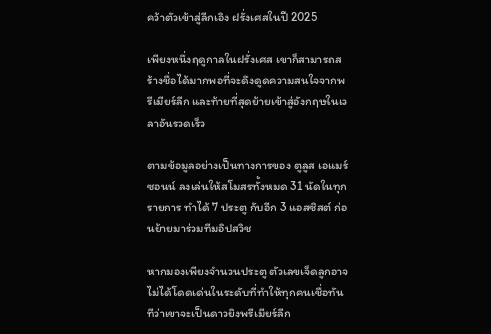คว้าตัวเข้าสู่ลีกเอิง ฝรั่งเศสในปี 2025

เพียงหนึ่งฤดูกาลในฝรั่งเศส เขาก็สามารถสร้างชื่อได้มากพอที่จะดึงดูดความสนใจจากพรีเมียร์ลีก และท้ายที่สุดย้ายเข้าสู่อังกฤษในเวลาอันรวดเร็ว

ตามข้อมูลอย่างเป็นทางการของ ตูลูส เอแมร์ซอนน์ ลงเล่นให้สโมสรทั้งหมด 31 นัดในทุกรายการ ทำได้ 7 ประตู กับอีก 3 แอสซิสต์ ก่อนย้ายมาร่วมทีมอิปสวิช

หากมองเพียงจำนวนประตู ตัวเลขเจ็ดลูกอาจไม่ได้โดดเด่นในระดับที่ทำให้ทุกคนเชื่อทันทีว่าเขาจะเป็นดาวยิงพรีเมียร์ลีก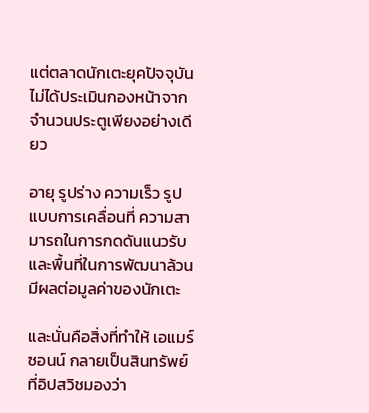แต่ตลาดนักเตะยุคปัจจุบันไม่ได้ประเมินกองหน้าจากจำนวนประตูเพียงอย่างเดียว

อายุ รูปร่าง ความเร็ว รูปแบบการเคลื่อนที่ ความสามารถในการกดดันแนวรับ และพื้นที่ในการพัฒนาล้วนมีผลต่อมูลค่าของนักเตะ

และนั่นคือสิ่งที่ทำให้ เอแมร์ซอนน์ กลายเป็นสินทรัพย์ที่อิปสวิชมองว่า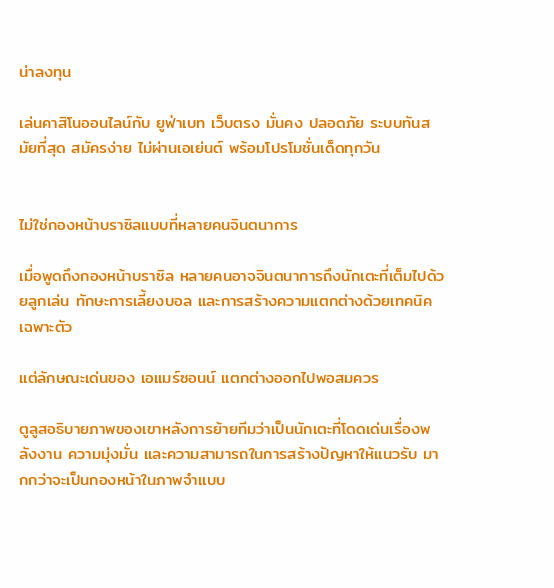น่าลงทุน

เล่นคาสิโนออนไลน์กับ ยูฟ่าเบท เว็บตรง มั่นคง ปลอดภัย ระบบทันสมัยที่สุด สมัครง่าย ไม่ผ่านเอเย่นต์ พร้อมโปรโมชั่นเด็ดทุกวัน


ไม่ใช่กองหน้าบราซิลแบบที่หลายคนจินตนาการ

เมื่อพูดถึงกองหน้าบราซิล หลายคนอาจจินตนาการถึงนักเตะที่เต็มไปด้วยลูกเล่น ทักษะการเลี้ยงบอล และการสร้างความแตกต่างด้วยเทคนิคเฉพาะตัว

แต่ลักษณะเด่นของ เอแมร์ซอนน์ แตกต่างออกไปพอสมควร

ตูลูสอธิบายภาพของเขาหลังการย้ายทีมว่าเป็นนักเตะที่โดดเด่นเรื่องพลังงาน ความมุ่งมั่น และความสามารถในการสร้างปัญหาให้แนวรับ มากกว่าจะเป็นกองหน้าในภาพจำแบบ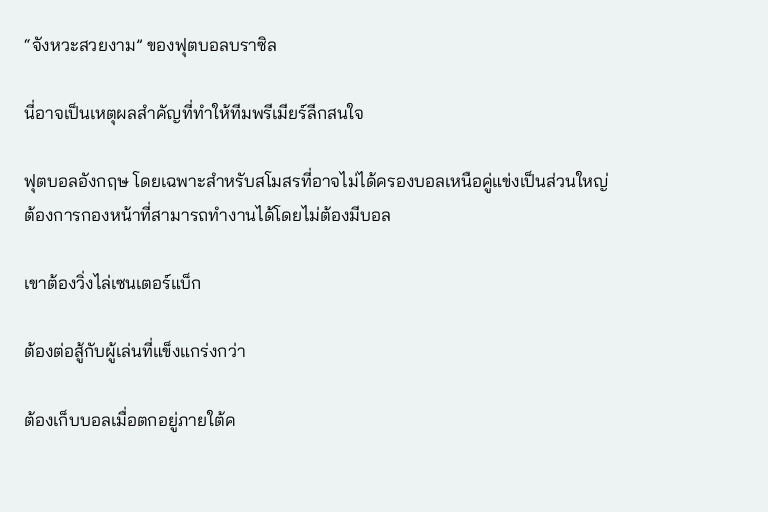“จังหวะสวยงาม” ของฟุตบอลบราซิล

นี่อาจเป็นเหตุผลสำคัญที่ทำให้ทีมพรีเมียร์ลีกสนใจ

ฟุตบอลอังกฤษ โดยเฉพาะสำหรับสโมสรที่อาจไม่ได้ครองบอลเหนือคู่แข่งเป็นส่วนใหญ่ ต้องการกองหน้าที่สามารถทำงานได้โดยไม่ต้องมีบอล

เขาต้องวิ่งไล่เซนเตอร์แบ็ก

ต้องต่อสู้กับผู้เล่นที่แข็งแกร่งกว่า

ต้องเก็บบอลเมื่อตกอยู่ภายใต้ค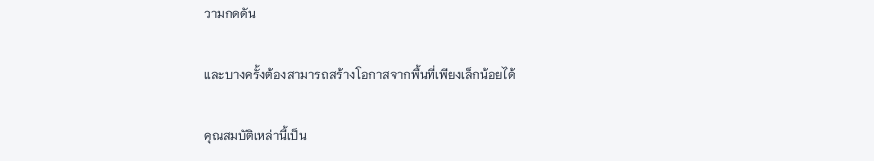วามกดดัน

และบางครั้งต้องสามารถสร้างโอกาสจากพื้นที่เพียงเล็กน้อยได้

คุณสมบัติเหล่านี้เป็น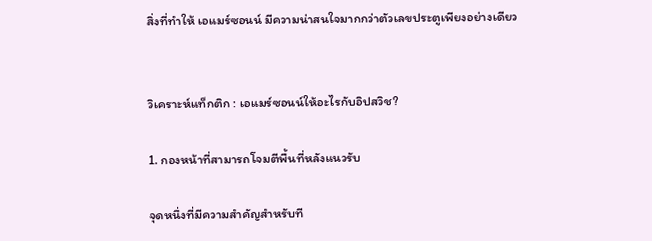สิ่งที่ทำให้ เอแมร์ซอนน์ มีความน่าสนใจมากกว่าตัวเลขประตูเพียงอย่างเดียว


วิเคราะห์แท็กติก : เอแมร์ซอนน์ให้อะไรกับอิปสวิช?

1. กองหน้าที่สามารถโจมตีพื้นที่หลังแนวรับ

จุดหนึ่งที่มีความสำคัญสำหรับที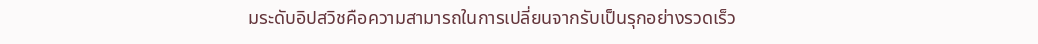มระดับอิปสวิชคือความสามารถในการเปลี่ยนจากรับเป็นรุกอย่างรวดเร็ว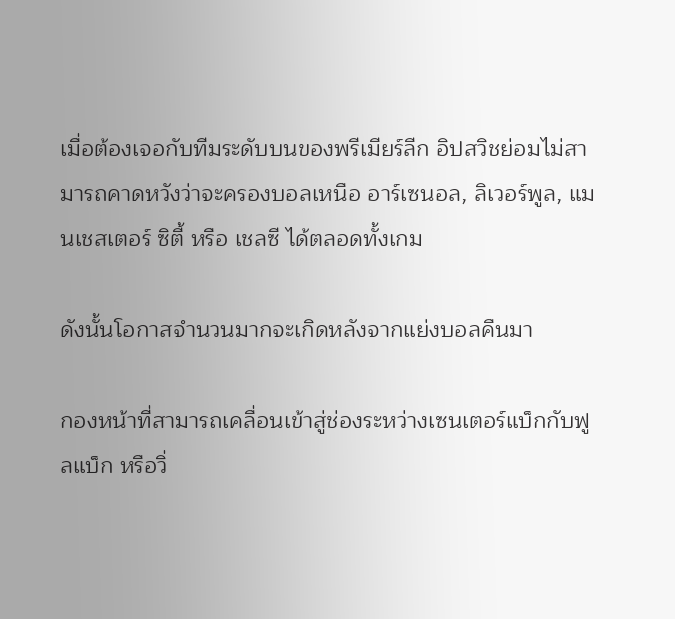เมื่อต้องเจอกับทีมระดับบนของพรีเมียร์ลีก อิปสวิชย่อมไม่สามารถคาดหวังว่าจะครองบอลเหนือ อาร์เซนอล, ลิเวอร์พูล, แมนเชสเตอร์ ซิตี้ หรือ เชลซี ได้ตลอดทั้งเกม

ดังนั้นโอกาสจำนวนมากจะเกิดหลังจากแย่งบอลคืนมา

กองหน้าที่สามารถเคลื่อนเข้าสู่ช่องระหว่างเซนเตอร์แบ็กกับฟูลแบ็ก หรือวิ่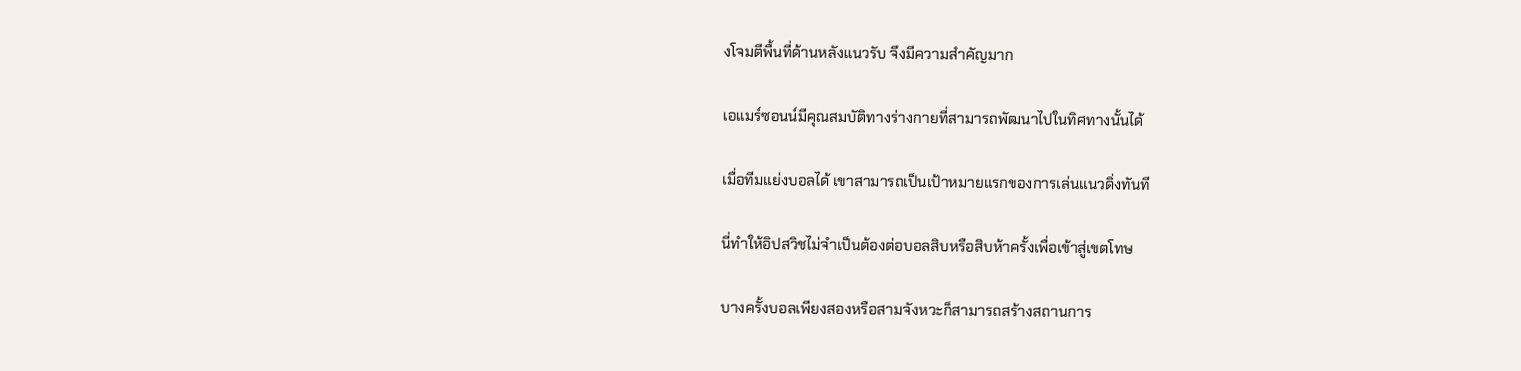งโจมตีพื้นที่ด้านหลังแนวรับ จึงมีความสำคัญมาก

เอแมร์ซอนน์มีคุณสมบัติทางร่างกายที่สามารถพัฒนาไปในทิศทางนั้นได้

เมื่อทีมแย่งบอลได้ เขาสามารถเป็นเป้าหมายแรกของการเล่นแนวดิ่งทันที

นี่ทำให้อิปสวิชไม่จำเป็นต้องต่อบอลสิบหรือสิบห้าครั้งเพื่อเข้าสู่เขตโทษ

บางครั้งบอลเพียงสองหรือสามจังหวะก็สามารถสร้างสถานการ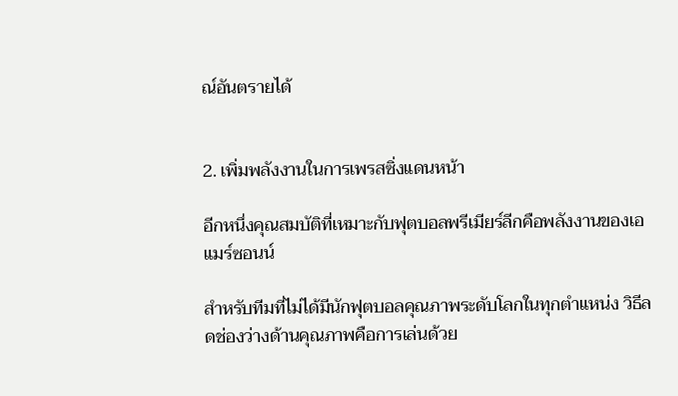ณ์อันตรายได้


2. เพิ่มพลังงานในการเพรสซิ่งแดนหน้า

อีกหนึ่งคุณสมบัติที่เหมาะกับฟุตบอลพรีเมียร์ลีกคือพลังงานของเอแมร์ซอนน์

สำหรับทีมที่ไม่ได้มีนักฟุตบอลคุณภาพระดับโลกในทุกตำแหน่ง วิธีลดช่องว่างด้านคุณภาพคือการเล่นด้วย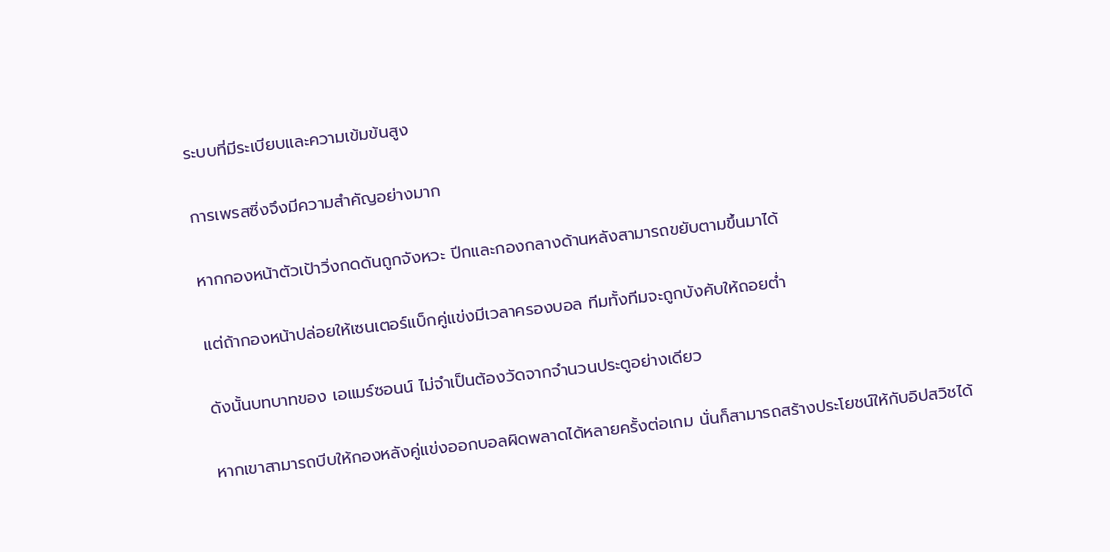ระบบที่มีระเบียบและความเข้มข้นสูง

การเพรสซิ่งจึงมีความสำคัญอย่างมาก

หากกองหน้าตัวเป้าวิ่งกดดันถูกจังหวะ ปีกและกองกลางด้านหลังสามารถขยับตามขึ้นมาได้

แต่ถ้ากองหน้าปล่อยให้เซนเตอร์แบ็กคู่แข่งมีเวลาครองบอล ทีมทั้งทีมจะถูกบังคับให้ถอยต่ำ

ดังนั้นบทบาทของ เอแมร์ซอนน์ ไม่จำเป็นต้องวัดจากจำนวนประตูอย่างเดียว

หากเขาสามารถบีบให้กองหลังคู่แข่งออกบอลผิดพลาดได้หลายครั้งต่อเกม นั่นก็สามารถสร้างประโยชน์ให้กับอิปสวิชได้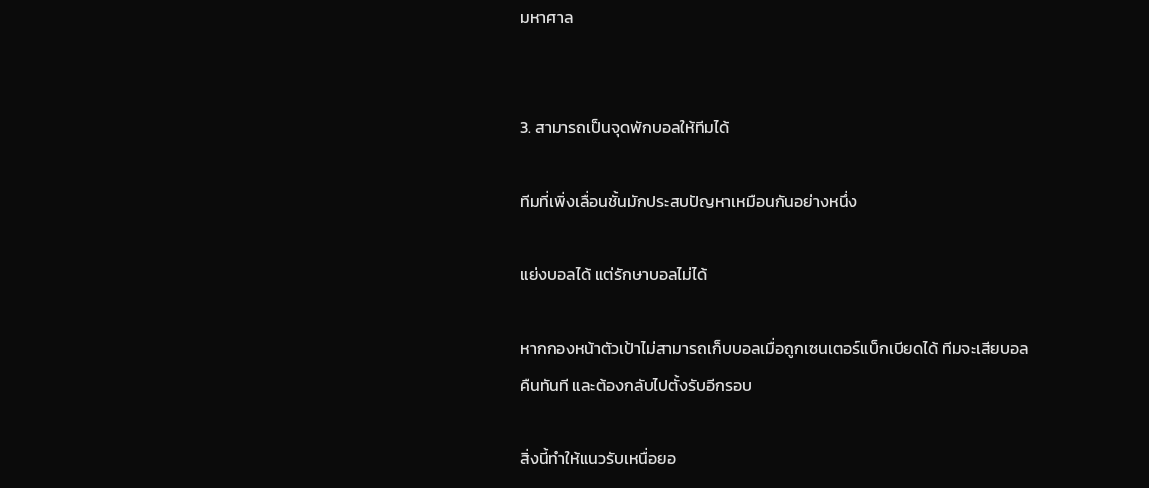มหาศาล


3. สามารถเป็นจุดพักบอลให้ทีมได้

ทีมที่เพิ่งเลื่อนชั้นมักประสบปัญหาเหมือนกันอย่างหนึ่ง

แย่งบอลได้ แต่รักษาบอลไม่ได้

หากกองหน้าตัวเป้าไม่สามารถเก็บบอลเมื่อถูกเซนเตอร์แบ็กเบียดได้ ทีมจะเสียบอลคืนทันที และต้องกลับไปตั้งรับอีกรอบ

สิ่งนี้ทำให้แนวรับเหนื่อยอ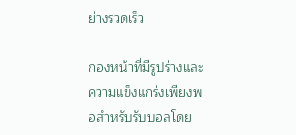ย่างรวดเร็ว

กองหน้าที่มีรูปร่างและความแข็งแกร่งเพียงพอสำหรับรับบอลโดย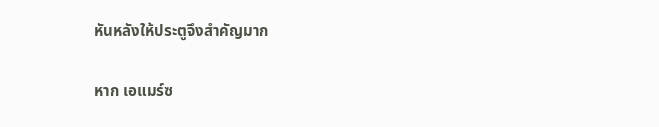หันหลังให้ประตูจึงสำคัญมาก

หาก เอแมร์ซ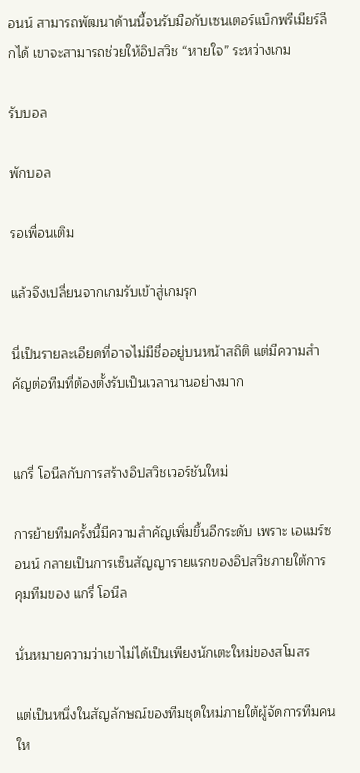อนน์ สามารถพัฒนาด้านนี้จนรับมือกับเซนเตอร์แบ็กพรีเมียร์ลีกได้ เขาจะสามารถช่วยให้อิปสวิช “หายใจ” ระหว่างเกม

รับบอล

พักบอล

รอเพื่อนเติม

แล้วจึงเปลี่ยนจากเกมรับเข้าสู่เกมรุก

นี่เป็นรายละเอียดที่อาจไม่มีชื่ออยู่บนหน้าสถิติ แต่มีความสำคัญต่อทีมที่ต้องตั้งรับเป็นเวลานานอย่างมาก


แกรี่ โอนีลกับการสร้างอิปสวิชเวอร์ชันใหม่

การย้ายทีมครั้งนี้มีความสำคัญเพิ่มขึ้นอีกระดับ เพราะ เอแมร์ซอนน์ กลายเป็นการเซ็นสัญญารายแรกของอิปสวิชภายใต้การคุมทีมของ แกรี่ โอนีล

นั่นหมายความว่าเขาไม่ได้เป็นเพียงนักเตะใหม่ของสโมสร

แต่เป็นหนึ่งในสัญลักษณ์ของทีมชุดใหม่ภายใต้ผู้จัดการทีมคนให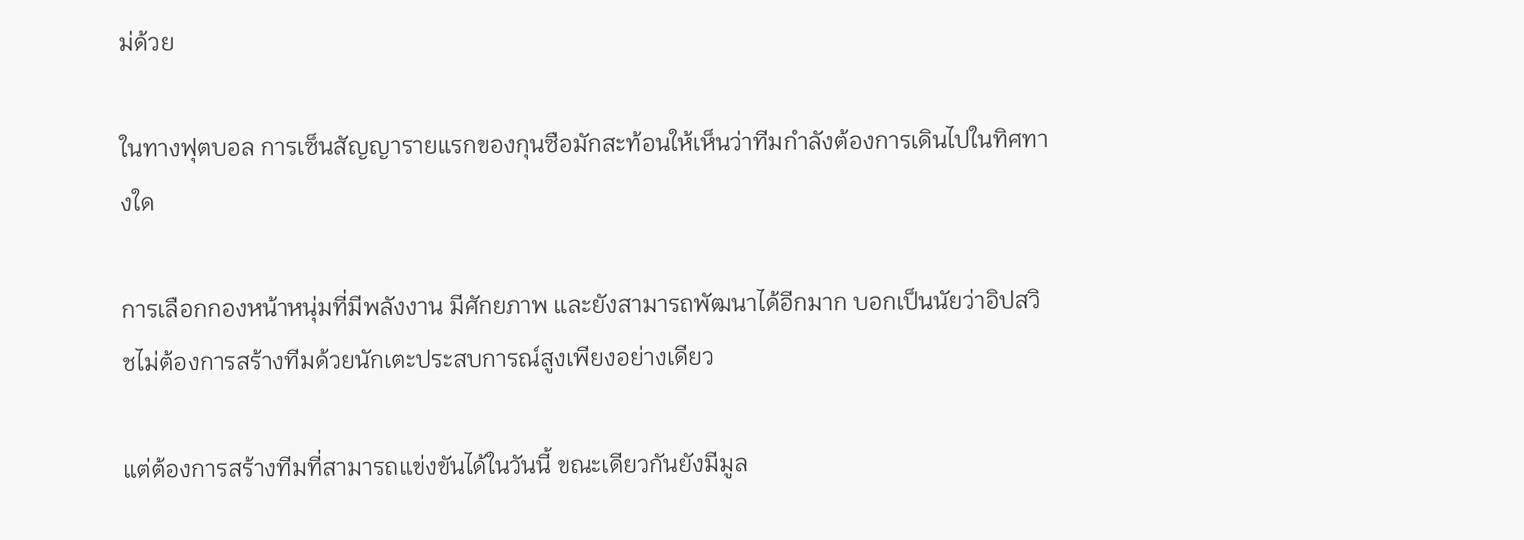ม่ด้วย

ในทางฟุตบอล การเซ็นสัญญารายแรกของกุนซือมักสะท้อนให้เห็นว่าทีมกำลังต้องการเดินไปในทิศทางใด

การเลือกกองหน้าหนุ่มที่มีพลังงาน มีศักยภาพ และยังสามารถพัฒนาได้อีกมาก บอกเป็นนัยว่าอิปสวิชไม่ต้องการสร้างทีมด้วยนักเตะประสบการณ์สูงเพียงอย่างเดียว

แต่ต้องการสร้างทีมที่สามารถแข่งขันได้ในวันนี้ ขณะเดียวกันยังมีมูล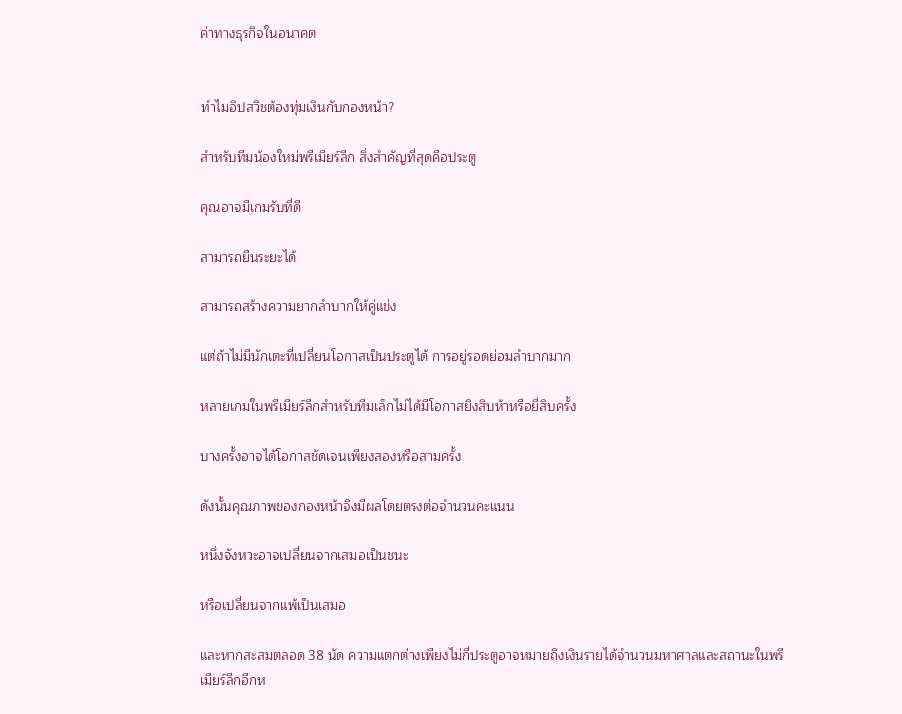ค่าทางธุรกิจในอนาคต


ทำไมอิปสวิชต้องทุ่มเงินกับกองหน้า?

สำหรับทีมน้องใหม่พรีเมียร์ลีก สิ่งสำคัญที่สุดคือประตู

คุณอาจมีเกมรับที่ดี

สามารถยืนระยะได้

สามารถสร้างความยากลำบากให้คู่แข่ง

แต่ถ้าไม่มีนักเตะที่เปลี่ยนโอกาสเป็นประตูได้ การอยู่รอดย่อมลำบากมาก

หลายเกมในพรีเมียร์ลีกสำหรับทีมเล็กไม่ได้มีโอกาสยิงสิบห้าหรือยี่สิบครั้ง

บางครั้งอาจได้โอกาสชัดเจนเพียงสองหรือสามครั้ง

ดังนั้นคุณภาพของกองหน้าจึงมีผลโดยตรงต่อจำนวนคะแนน

หนึ่งจังหวะอาจเปลี่ยนจากเสมอเป็นชนะ

หรือเปลี่ยนจากแพ้เป็นเสมอ

และหากสะสมตลอด 38 นัด ความแตกต่างเพียงไม่กี่ประตูอาจหมายถึงเงินรายได้จำนวนมหาศาลและสถานะในพรีเมียร์ลีกอีกห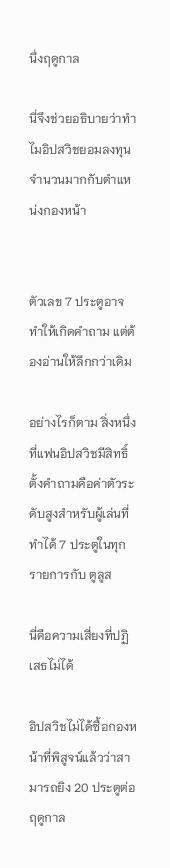นึ่งฤดูกาล

นี่จึงช่วยอธิบายว่าทำไมอิปสวิชยอมลงทุนจำนวนมากกับตำแหน่งกองหน้า


ตัวเลข 7 ประตูอาจทำให้เกิดคำถาม แต่ต้องอ่านให้ลึกกว่าเดิม

อย่างไรก็ตาม สิ่งหนึ่งที่แฟนอิปสวิชมีสิทธิ์ตั้งคำถามคือค่าตัวระดับสูงสำหรับผู้เล่นที่ทำได้ 7 ประตูในทุกรายการกับ ตูลูส

นี่คือความเสี่ยงที่ปฏิเสธไม่ได้

อิปสวิชไม่ได้ซื้อกองหน้าที่พิสูจน์แล้วว่าสามารถยิง 20 ประตูต่อฤดูกาล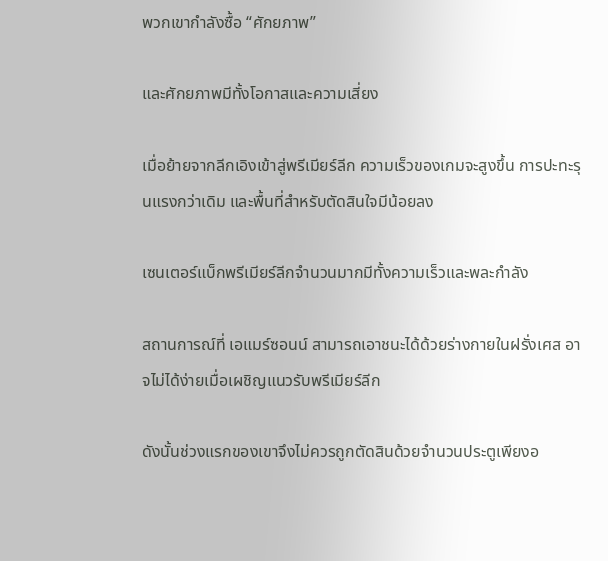พวกเขากำลังซื้อ “ศักยภาพ”

และศักยภาพมีทั้งโอกาสและความเสี่ยง

เมื่อย้ายจากลีกเอิงเข้าสู่พรีเมียร์ลีก ความเร็วของเกมจะสูงขึ้น การปะทะรุนแรงกว่าเดิม และพื้นที่สำหรับตัดสินใจมีน้อยลง

เซนเตอร์แบ็กพรีเมียร์ลีกจำนวนมากมีทั้งความเร็วและพละกำลัง

สถานการณ์ที่ เอแมร์ซอนน์ สามารถเอาชนะได้ด้วยร่างกายในฝรั่งเศส อาจไม่ได้ง่ายเมื่อเผชิญแนวรับพรีเมียร์ลีก

ดังนั้นช่วงแรกของเขาจึงไม่ควรถูกตัดสินด้วยจำนวนประตูเพียงอ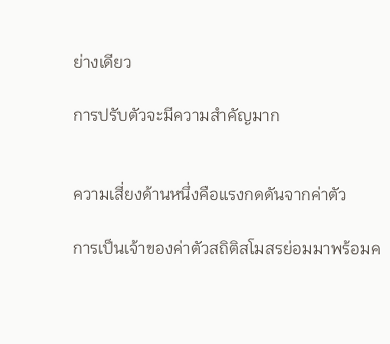ย่างเดียว

การปรับตัวจะมีความสำคัญมาก


ความเสี่ยงด้านหนึ่งคือแรงกดดันจากค่าตัว

การเป็นเจ้าของค่าตัวสถิติสโมสรย่อมมาพร้อมค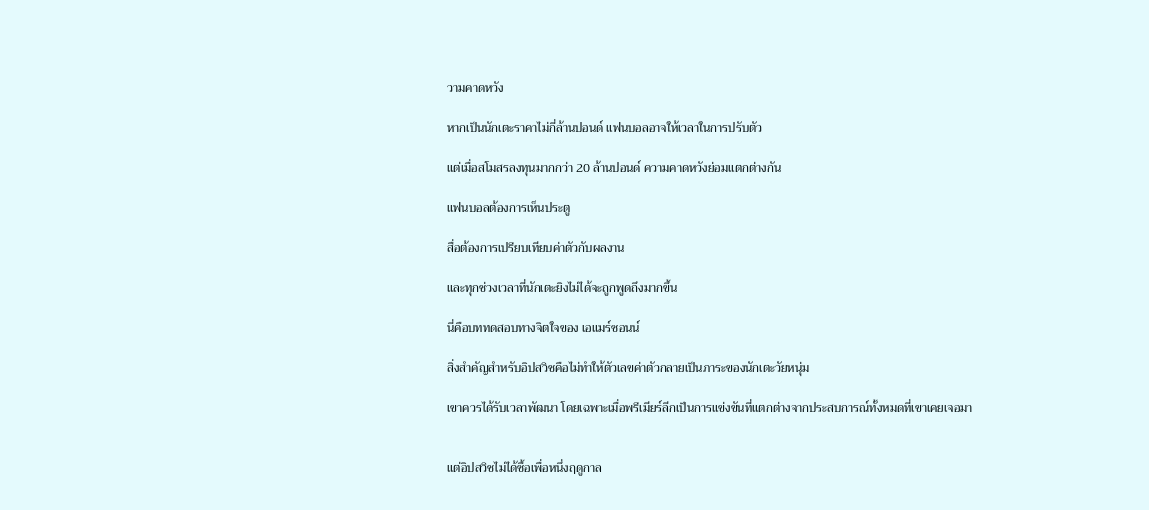วามคาดหวัง

หากเป็นนักเตะราคาไม่กี่ล้านปอนด์ แฟนบอลอาจให้เวลาในการปรับตัว

แต่เมื่อสโมสรลงทุนมากกว่า 20 ล้านปอนด์ ความคาดหวังย่อมแตกต่างกัน

แฟนบอลต้องการเห็นประตู

สื่อต้องการเปรียบเทียบค่าตัวกับผลงาน

และทุกช่วงเวลาที่นักเตะยิงไม่ได้จะถูกพูดถึงมากขึ้น

นี่คือบททดสอบทางจิตใจของ เอแมร์ซอนน์

สิ่งสำคัญสำหรับอิปสวิชคือไม่ทำให้ตัวเลขค่าตัวกลายเป็นภาระของนักเตะวัยหนุ่ม

เขาควรได้รับเวลาพัฒนา โดยเฉพาะเมื่อพรีเมียร์ลีกเป็นการแข่งขันที่แตกต่างจากประสบการณ์ทั้งหมดที่เขาเคยเจอมา


แต่อิปสวิชไม่ได้ซื้อเพื่อหนึ่งฤดูกาล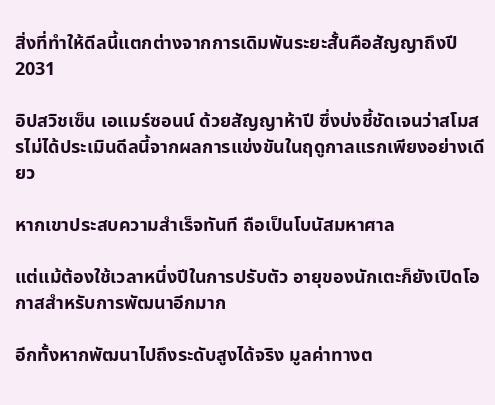สิ่งที่ทำให้ดีลนี้แตกต่างจากการเดิมพันระยะสั้นคือสัญญาถึงปี 2031

อิปสวิชเซ็น เอแมร์ซอนน์ ด้วยสัญญาห้าปี ซึ่งบ่งชี้ชัดเจนว่าสโมสรไม่ได้ประเมินดีลนี้จากผลการแข่งขันในฤดูกาลแรกเพียงอย่างเดียว

หากเขาประสบความสำเร็จทันที ถือเป็นโบนัสมหาศาล

แต่แม้ต้องใช้เวลาหนึ่งปีในการปรับตัว อายุของนักเตะก็ยังเปิดโอกาสสำหรับการพัฒนาอีกมาก

อีกทั้งหากพัฒนาไปถึงระดับสูงได้จริง มูลค่าทางต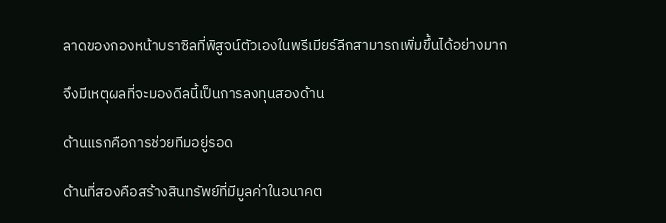ลาดของกองหน้าบราซิลที่พิสูจน์ตัวเองในพรีเมียร์ลีกสามารถเพิ่มขึ้นได้อย่างมาก

จึงมีเหตุผลที่จะมองดีลนี้เป็นการลงทุนสองด้าน

ด้านแรกคือการช่วยทีมอยู่รอด

ด้านที่สองคือสร้างสินทรัพย์ที่มีมูลค่าในอนาคต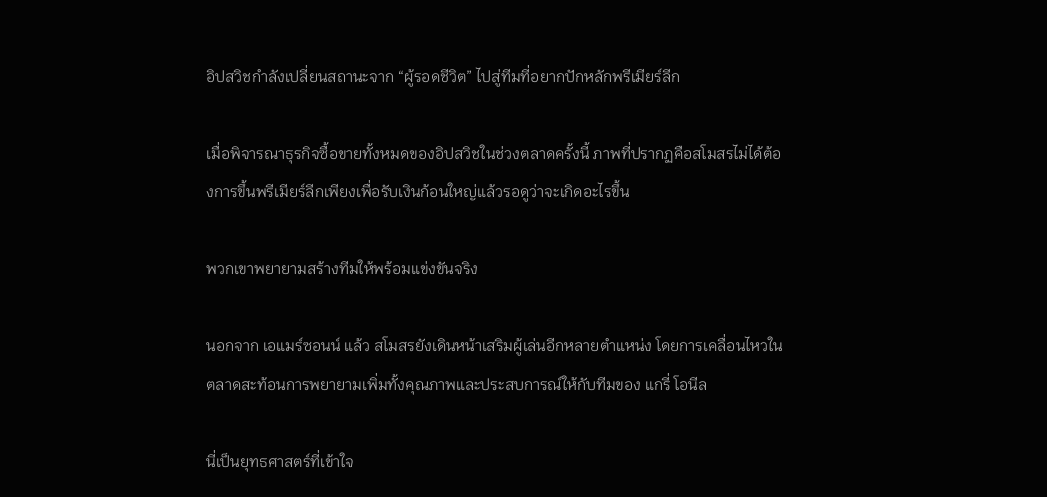อิปสวิชกำลังเปลี่ยนสถานะจาก “ผู้รอดชีวิต” ไปสู่ทีมที่อยากปักหลักพรีเมียร์ลีก

เมื่อพิจารณาธุรกิจซื้อขายทั้งหมดของอิปสวิชในช่วงตลาดครั้งนี้ ภาพที่ปรากฏคือสโมสรไม่ได้ต้องการขึ้นพรีเมียร์ลีกเพียงเพื่อรับเงินก้อนใหญ่แล้วรอดูว่าจะเกิดอะไรขึ้น

พวกเขาพยายามสร้างทีมให้พร้อมแข่งขันจริง

นอกจาก เอแมร์ซอนน์ แล้ว สโมสรยังเดินหน้าเสริมผู้เล่นอีกหลายตำแหน่ง โดยการเคลื่อนไหวในตลาดสะท้อนการพยายามเพิ่มทั้งคุณภาพและประสบการณ์ให้กับทีมของ แกรี่ โอนีล

นี่เป็นยุทธศาสตร์ที่เข้าใจ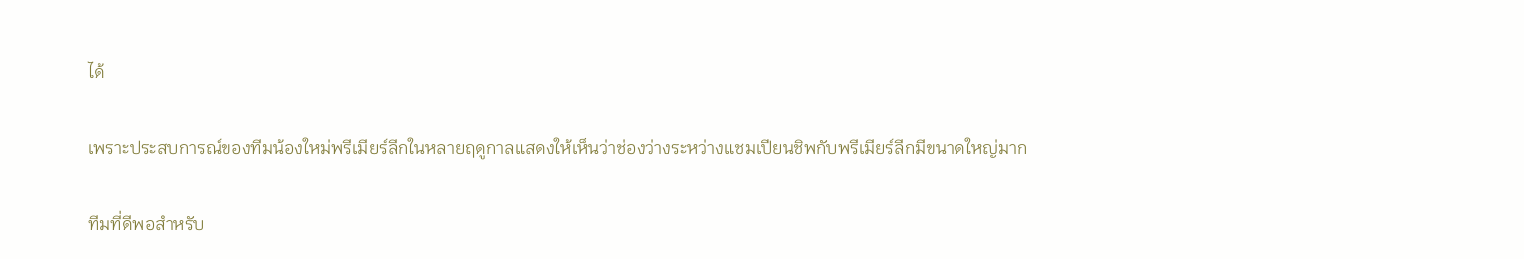ได้

เพราะประสบการณ์ของทีมน้องใหม่พรีเมียร์ลีกในหลายฤดูกาลแสดงให้เห็นว่าช่องว่างระหว่างแชมเปียนชิพกับพรีเมียร์ลีกมีขนาดใหญ่มาก

ทีมที่ดีพอสำหรับ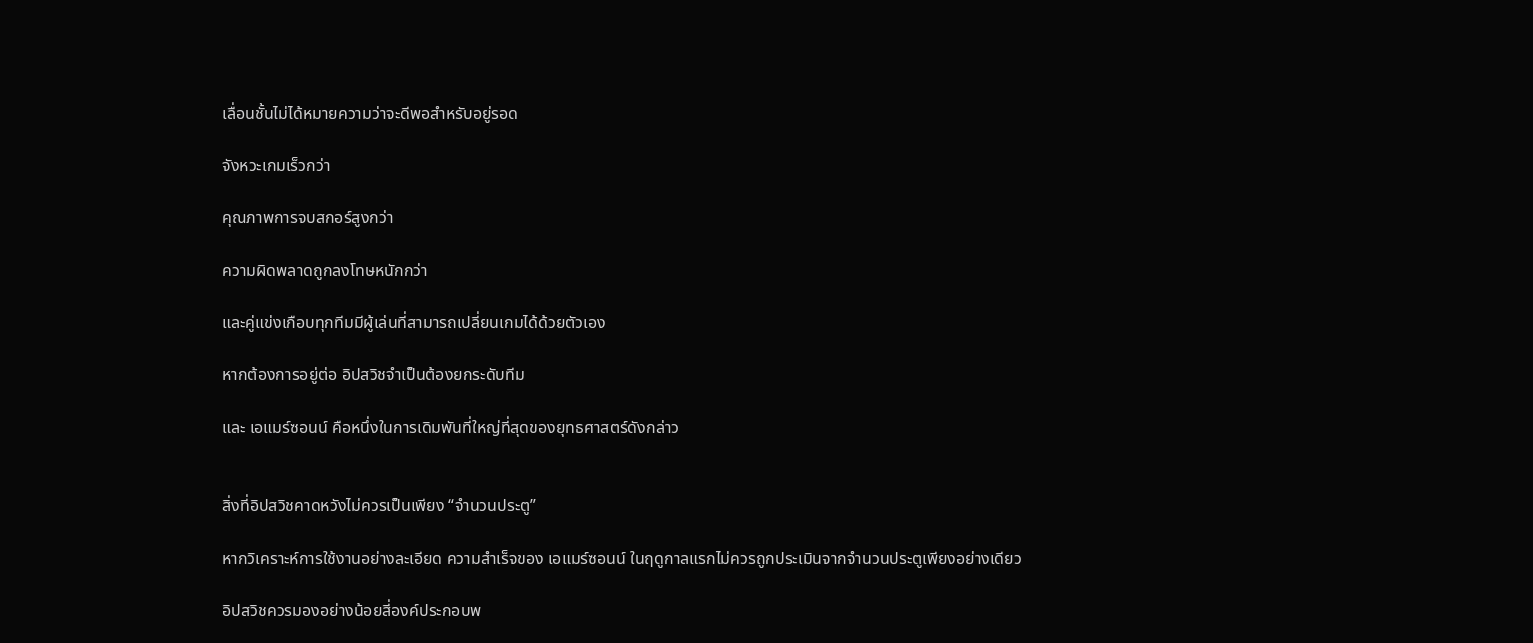เลื่อนชั้นไม่ได้หมายความว่าจะดีพอสำหรับอยู่รอด

จังหวะเกมเร็วกว่า

คุณภาพการจบสกอร์สูงกว่า

ความผิดพลาดถูกลงโทษหนักกว่า

และคู่แข่งเกือบทุกทีมมีผู้เล่นที่สามารถเปลี่ยนเกมได้ด้วยตัวเอง

หากต้องการอยู่ต่อ อิปสวิชจำเป็นต้องยกระดับทีม

และ เอแมร์ซอนน์ คือหนึ่งในการเดิมพันที่ใหญ่ที่สุดของยุทธศาสตร์ดังกล่าว


สิ่งที่อิปสวิชคาดหวังไม่ควรเป็นเพียง “จำนวนประตู”

หากวิเคราะห์การใช้งานอย่างละเอียด ความสำเร็จของ เอแมร์ซอนน์ ในฤดูกาลแรกไม่ควรถูกประเมินจากจำนวนประตูเพียงอย่างเดียว

อิปสวิชควรมองอย่างน้อยสี่องค์ประกอบพ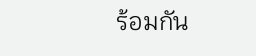ร้อมกัน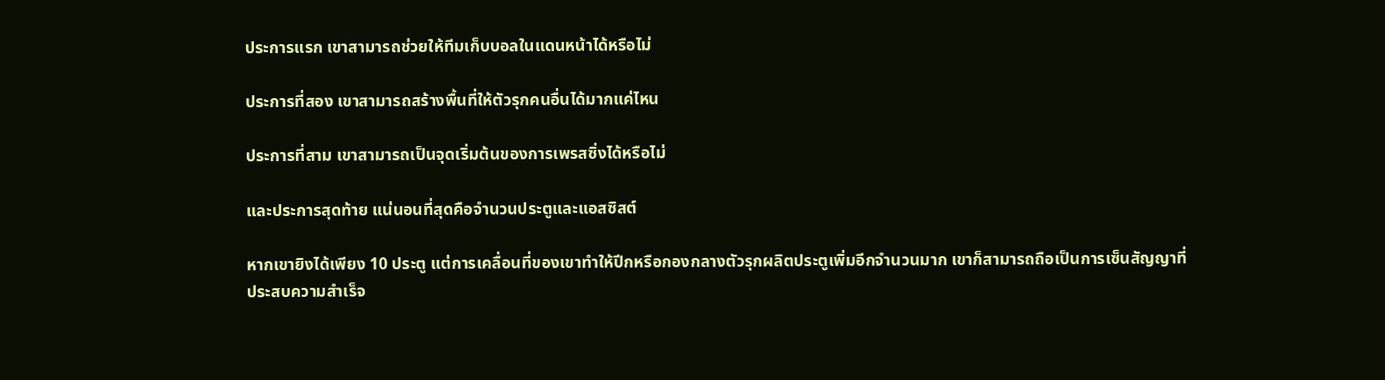ประการแรก เขาสามารถช่วยให้ทีมเก็บบอลในแดนหน้าได้หรือไม่

ประการที่สอง เขาสามารถสร้างพื้นที่ให้ตัวรุกคนอื่นได้มากแค่ไหน

ประการที่สาม เขาสามารถเป็นจุดเริ่มต้นของการเพรสซิ่งได้หรือไม่

และประการสุดท้าย แน่นอนที่สุดคือจำนวนประตูและแอสซิสต์

หากเขายิงได้เพียง 10 ประตู แต่การเคลื่อนที่ของเขาทำให้ปีกหรือกองกลางตัวรุกผลิตประตูเพิ่มอีกจำนวนมาก เขาก็สามารถถือเป็นการเซ็นสัญญาที่ประสบความสำเร็จ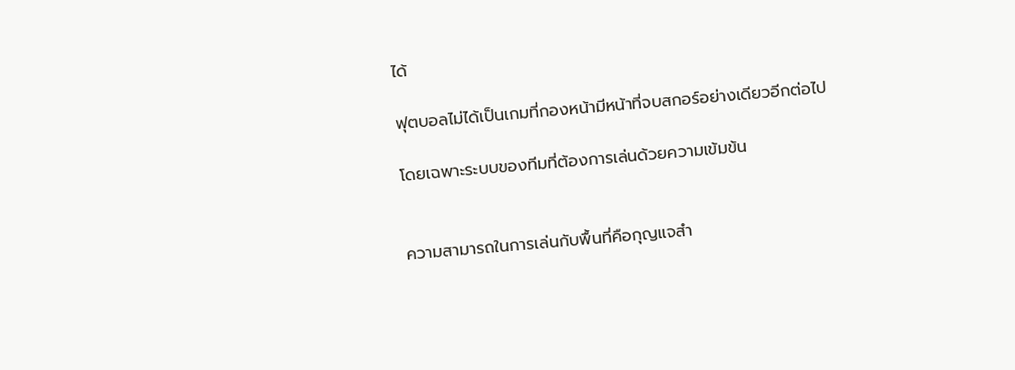ได้

ฟุตบอลไม่ได้เป็นเกมที่กองหน้ามีหน้าที่จบสกอร์อย่างเดียวอีกต่อไป

โดยเฉพาะระบบของทีมที่ต้องการเล่นด้วยความเข้มข้น


ความสามารถในการเล่นกับพื้นที่คือกุญแจสำ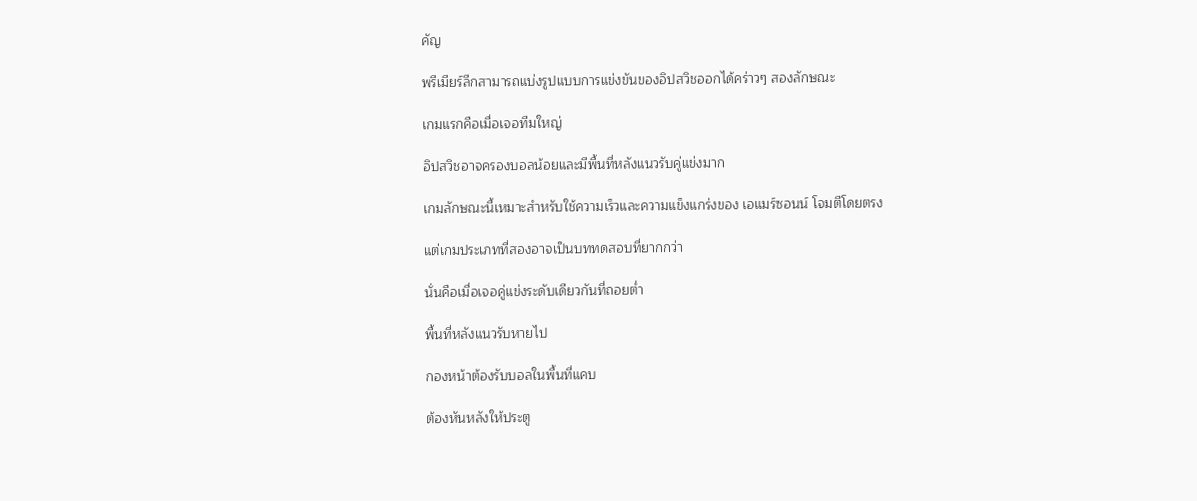คัญ

พรีเมียร์ลีกสามารถแบ่งรูปแบบการแข่งขันของอิปสวิชออกได้คร่าวๆ สองลักษณะ

เกมแรกคือเมื่อเจอทีมใหญ่

อิปสวิชอาจครองบอลน้อยและมีพื้นที่หลังแนวรับคู่แข่งมาก

เกมลักษณะนี้เหมาะสำหรับใช้ความเร็วและความแข็งแกร่งของ เอแมร์ซอนน์ โจมตีโดยตรง

แต่เกมประเภทที่สองอาจเป็นบททดสอบที่ยากกว่า

นั่นคือเมื่อเจอคู่แข่งระดับเดียวกันที่ถอยต่ำ

พื้นที่หลังแนวรับหายไป

กองหน้าต้องรับบอลในพื้นที่แคบ

ต้องหันหลังให้ประตู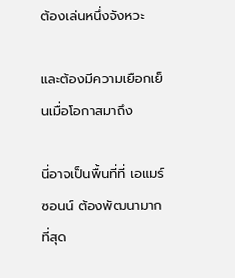ต้องเล่นหนึ่งจังหวะ

และต้องมีความเยือกเย็นเมื่อโอกาสมาถึง

นี่อาจเป็นพื้นที่ที่ เอแมร์ซอนน์ ต้องพัฒนามากที่สุด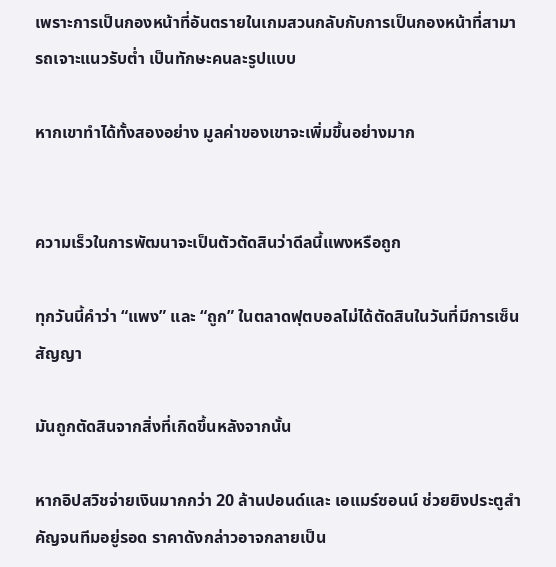เพราะการเป็นกองหน้าที่อันตรายในเกมสวนกลับกับการเป็นกองหน้าที่สามารถเจาะแนวรับต่ำ เป็นทักษะคนละรูปแบบ

หากเขาทำได้ทั้งสองอย่าง มูลค่าของเขาจะเพิ่มขึ้นอย่างมาก


ความเร็วในการพัฒนาจะเป็นตัวตัดสินว่าดีลนี้แพงหรือถูก

ทุกวันนี้คำว่า “แพง” และ “ถูก” ในตลาดฟุตบอลไม่ได้ตัดสินในวันที่มีการเซ็นสัญญา

มันถูกตัดสินจากสิ่งที่เกิดขึ้นหลังจากนั้น

หากอิปสวิชจ่ายเงินมากกว่า 20 ล้านปอนด์และ เอแมร์ซอนน์ ช่วยยิงประตูสำคัญจนทีมอยู่รอด ราคาดังกล่าวอาจกลายเป็น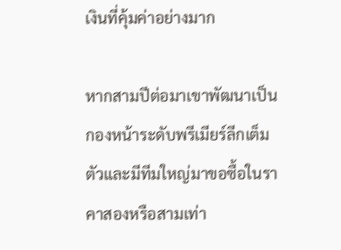เงินที่คุ้มค่าอย่างมาก

หากสามปีต่อมาเขาพัฒนาเป็นกองหน้าระดับพรีเมียร์ลีกเต็มตัวและมีทีมใหญ่มาขอซื้อในราคาสองหรือสามเท่า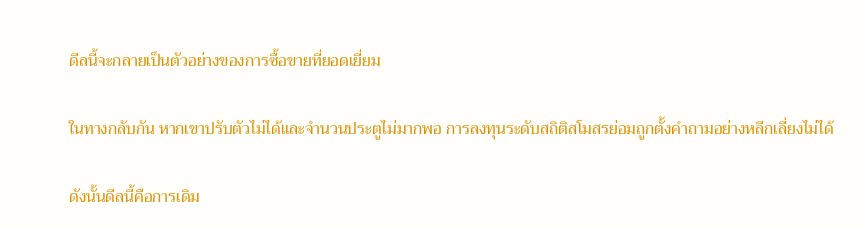ดีลนี้จะกลายเป็นตัวอย่างของการซื้อขายที่ยอดเยี่ยม

ในทางกลับกัน หากเขาปรับตัวไม่ได้และจำนวนประตูไม่มากพอ การลงทุนระดับสถิติสโมสรย่อมถูกตั้งคำถามอย่างหลีกเลี่ยงไม่ได้

ดังนั้นดีลนี้คือการเดิม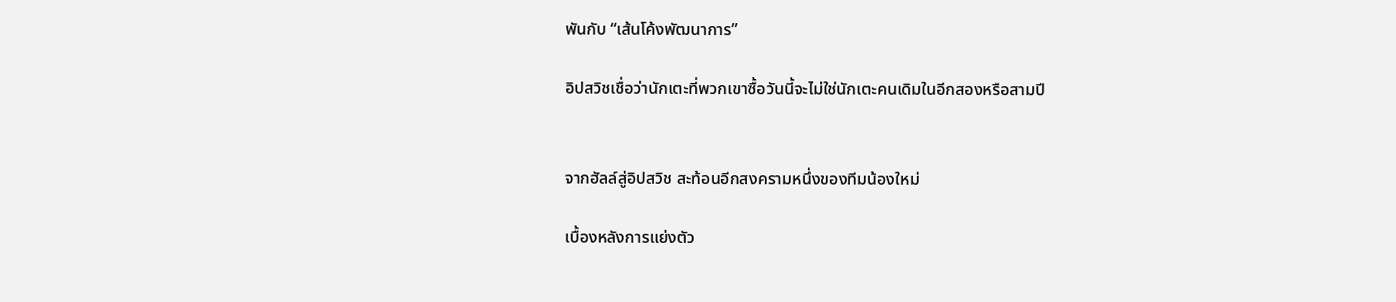พันกับ “เส้นโค้งพัฒนาการ”

อิปสวิชเชื่อว่านักเตะที่พวกเขาซื้อวันนี้จะไม่ใช่นักเตะคนเดิมในอีกสองหรือสามปี


จากฮัลล์สู่อิปสวิช สะท้อนอีกสงครามหนึ่งของทีมน้องใหม่

เบื้องหลังการแย่งตัว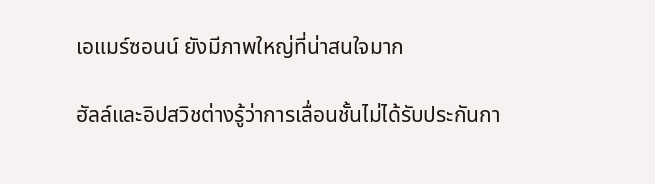เอแมร์ซอนน์ ยังมีภาพใหญ่ที่น่าสนใจมาก

ฮัลล์และอิปสวิชต่างรู้ว่าการเลื่อนชั้นไม่ได้รับประกันกา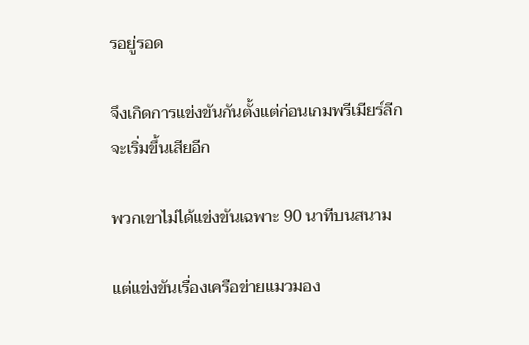รอยู่รอด

จึงเกิดการแข่งขันกันตั้งแต่ก่อนเกมพรีเมียร์ลีกจะเริ่มขึ้นเสียอีก

พวกเขาไม่ได้แข่งขันเฉพาะ 90 นาทีบนสนาม

แต่แข่งขันเรื่องเครือข่ายแมวมอง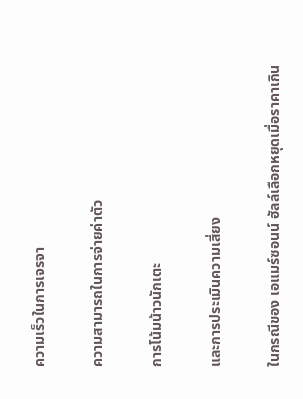ความเร็วในการเจรจา

ความสามารถในการจ่ายค่าตัว

การโน้มน้าวนักเตะ

และการประเมินความเสี่ยง

ในกรณีของ เอแมร์ซอนน์ ฮัลล์เลือกหยุดเมื่อราคาเกิน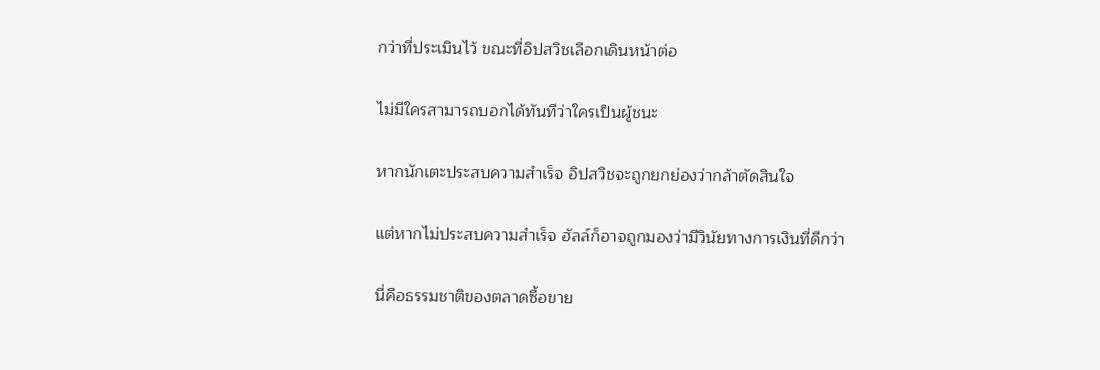กว่าที่ประเมินไว้ ขณะที่อิปสวิชเลือกเดินหน้าต่อ

ไม่มีใครสามารถบอกได้ทันทีว่าใครเป็นผู้ชนะ

หากนักเตะประสบความสำเร็จ อิปสวิชจะถูกยกย่องว่ากล้าตัดสินใจ

แต่หากไม่ประสบความสำเร็จ ฮัลล์ก็อาจถูกมองว่ามีวินัยทางการเงินที่ดีกว่า

นี่คือธรรมชาติของตลาดซื้อขาย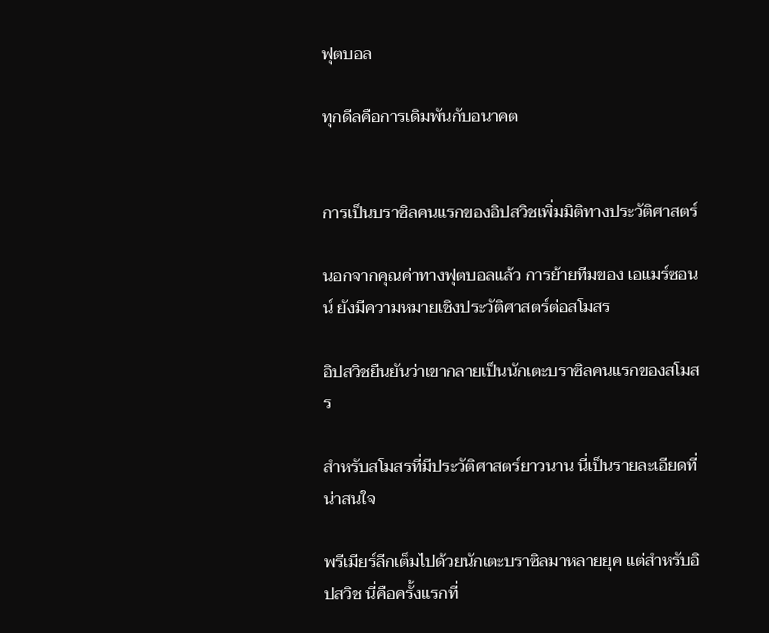ฟุตบอล

ทุกดีลคือการเดิมพันกับอนาคต


การเป็นบราซิลคนแรกของอิปสวิชเพิ่มมิติทางประวัติศาสตร์

นอกจากคุณค่าทางฟุตบอลแล้ว การย้ายทีมของ เอแมร์ซอนน์ ยังมีความหมายเชิงประวัติศาสตร์ต่อสโมสร

อิปสวิชยืนยันว่าเขากลายเป็นนักเตะบราซิลคนแรกของสโมสร

สำหรับสโมสรที่มีประวัติศาสตร์ยาวนาน นี่เป็นรายละเอียดที่น่าสนใจ

พรีเมียร์ลีกเต็มไปด้วยนักเตะบราซิลมาหลายยุค แต่สำหรับอิปสวิช นี่คือครั้งแรกที่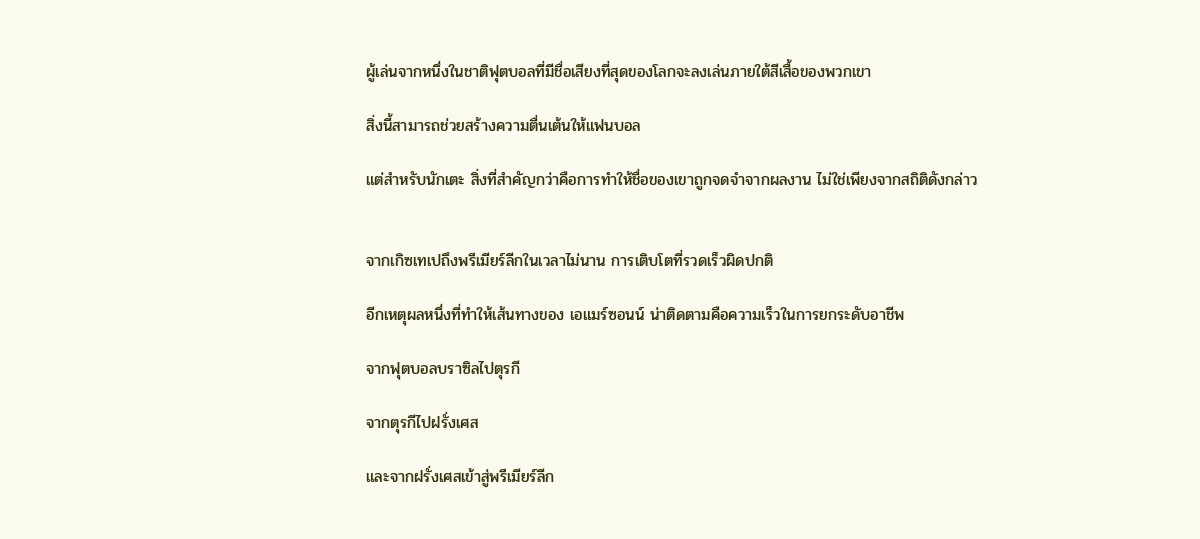ผู้เล่นจากหนึ่งในชาติฟุตบอลที่มีชื่อเสียงที่สุดของโลกจะลงเล่นภายใต้สีเสื้อของพวกเขา

สิ่งนี้สามารถช่วยสร้างความตื่นเต้นให้แฟนบอล

แต่สำหรับนักเตะ สิ่งที่สำคัญกว่าคือการทำให้ชื่อของเขาถูกจดจำจากผลงาน ไม่ใช่เพียงจากสถิติดังกล่าว


จากเกิซเทเปถึงพรีเมียร์ลีกในเวลาไม่นาน การเติบโตที่รวดเร็วผิดปกติ

อีกเหตุผลหนึ่งที่ทำให้เส้นทางของ เอแมร์ซอนน์ น่าติดตามคือความเร็วในการยกระดับอาชีพ

จากฟุตบอลบราซิลไปตุรกี

จากตุรกีไปฝรั่งเศส

และจากฝรั่งเศสเข้าสู่พรีเมียร์ลีก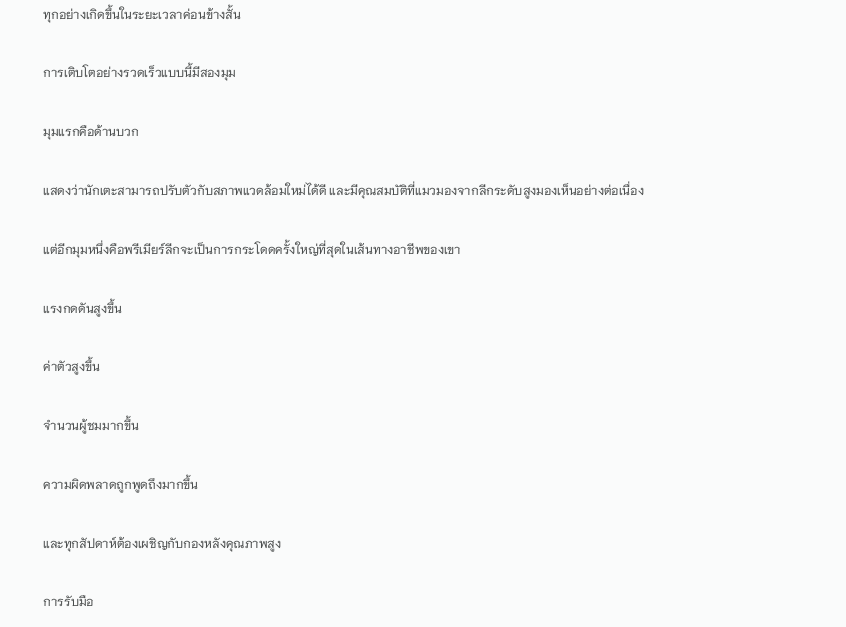ทุกอย่างเกิดขึ้นในระยะเวลาค่อนข้างสั้น

การเติบโตอย่างรวดเร็วแบบนี้มีสองมุม

มุมแรกคือด้านบวก

แสดงว่านักเตะสามารถปรับตัวกับสภาพแวดล้อมใหม่ได้ดี และมีคุณสมบัติที่แมวมองจากลีกระดับสูงมองเห็นอย่างต่อเนื่อง

แต่อีกมุมหนึ่งคือพรีเมียร์ลีกจะเป็นการกระโดดครั้งใหญ่ที่สุดในเส้นทางอาชีพของเขา

แรงกดดันสูงขึ้น

ค่าตัวสูงขึ้น

จำนวนผู้ชมมากขึ้น

ความผิดพลาดถูกพูดถึงมากขึ้น

และทุกสัปดาห์ต้องเผชิญกับกองหลังคุณภาพสูง

การรับมือ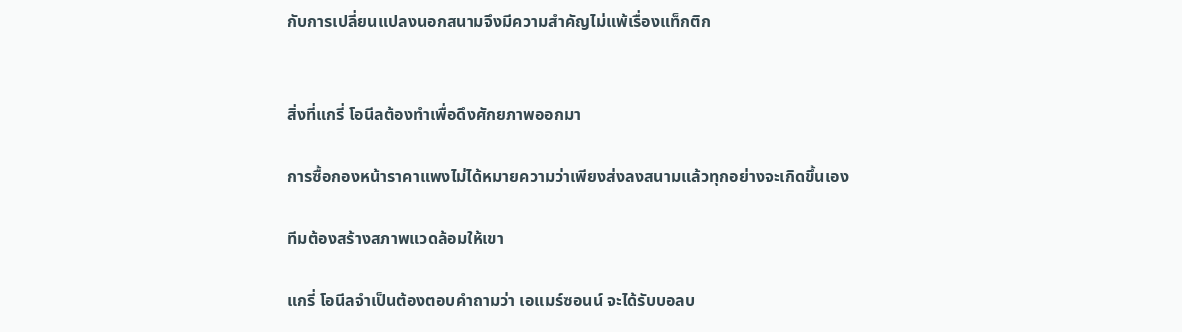กับการเปลี่ยนแปลงนอกสนามจึงมีความสำคัญไม่แพ้เรื่องแท็กติก


สิ่งที่แกรี่ โอนีลต้องทำเพื่อดึงศักยภาพออกมา

การซื้อกองหน้าราคาแพงไม่ได้หมายความว่าเพียงส่งลงสนามแล้วทุกอย่างจะเกิดขึ้นเอง

ทีมต้องสร้างสภาพแวดล้อมให้เขา

แกรี่ โอนีลจำเป็นต้องตอบคำถามว่า เอแมร์ซอนน์ จะได้รับบอลบ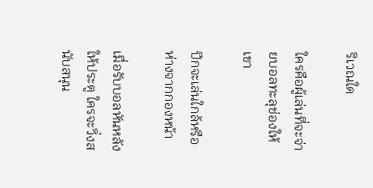ริเวณใด

ใครคือผู้เล่นที่จะจ่ายบอลทะลุช่องให้เขา

ปีกจะเล่นใกล้หรือห่างจากกองหน้า

เมื่อรับบอลหันหลังให้ประตู ใครจะวิ่งสนับสนุน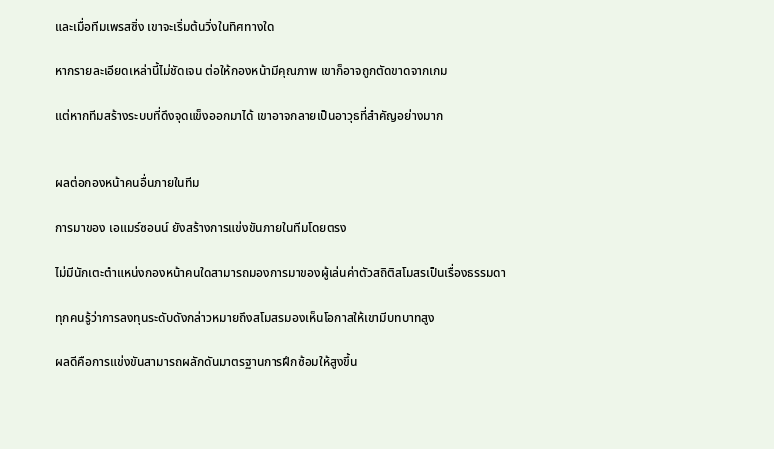และเมื่อทีมเพรสซิ่ง เขาจะเริ่มต้นวิ่งในทิศทางใด

หากรายละเอียดเหล่านี้ไม่ชัดเจน ต่อให้กองหน้ามีคุณภาพ เขาก็อาจถูกตัดขาดจากเกม

แต่หากทีมสร้างระบบที่ดึงจุดแข็งออกมาได้ เขาอาจกลายเป็นอาวุธที่สำคัญอย่างมาก


ผลต่อกองหน้าคนอื่นภายในทีม

การมาของ เอแมร์ซอนน์ ยังสร้างการแข่งขันภายในทีมโดยตรง

ไม่มีนักเตะตำแหน่งกองหน้าคนใดสามารถมองการมาของผู้เล่นค่าตัวสถิติสโมสรเป็นเรื่องธรรมดา

ทุกคนรู้ว่าการลงทุนระดับดังกล่าวหมายถึงสโมสรมองเห็นโอกาสให้เขามีบทบาทสูง

ผลดีคือการแข่งขันสามารถผลักดันมาตรฐานการฝึกซ้อมให้สูงขึ้น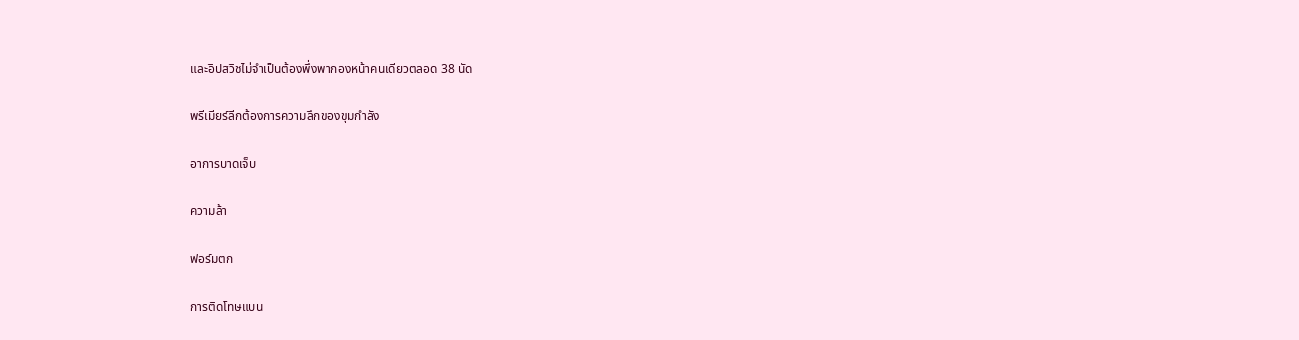และอิปสวิชไม่จำเป็นต้องพึ่งพากองหน้าคนเดียวตลอด 38 นัด

พรีเมียร์ลีกต้องการความลึกของขุมกำลัง

อาการบาดเจ็บ

ความล้า

ฟอร์มตก

การติดโทษแบน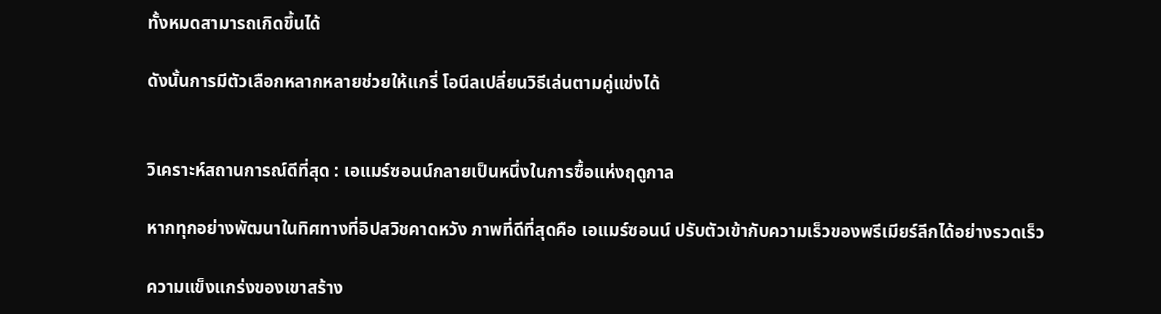ทั้งหมดสามารถเกิดขึ้นได้

ดังนั้นการมีตัวเลือกหลากหลายช่วยให้แกรี่ โอนีลเปลี่ยนวิธีเล่นตามคู่แข่งได้


วิเคราะห์สถานการณ์ดีที่สุด : เอแมร์ซอนน์กลายเป็นหนึ่งในการซื้อแห่งฤดูกาล

หากทุกอย่างพัฒนาในทิศทางที่อิปสวิชคาดหวัง ภาพที่ดีที่สุดคือ เอแมร์ซอนน์ ปรับตัวเข้ากับความเร็วของพรีเมียร์ลีกได้อย่างรวดเร็ว

ความแข็งแกร่งของเขาสร้าง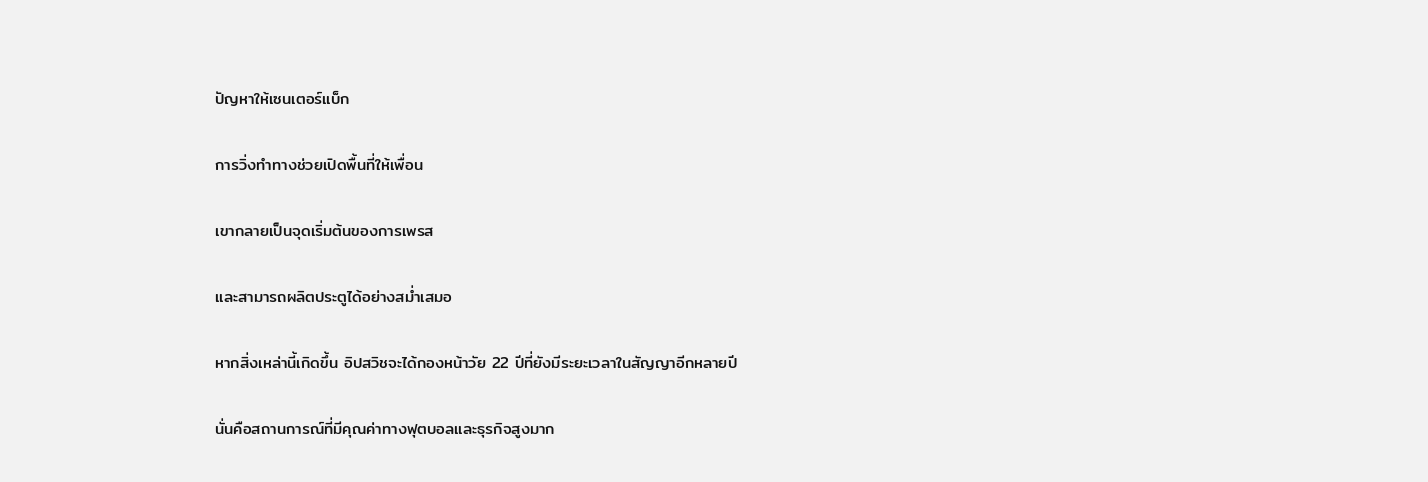ปัญหาให้เซนเตอร์แบ็ก

การวิ่งทำทางช่วยเปิดพื้นที่ให้เพื่อน

เขากลายเป็นจุดเริ่มต้นของการเพรส

และสามารถผลิตประตูได้อย่างสม่ำเสมอ

หากสิ่งเหล่านี้เกิดขึ้น อิปสวิชจะได้กองหน้าวัย 22 ปีที่ยังมีระยะเวลาในสัญญาอีกหลายปี

นั่นคือสถานการณ์ที่มีคุณค่าทางฟุตบอลและธุรกิจสูงมาก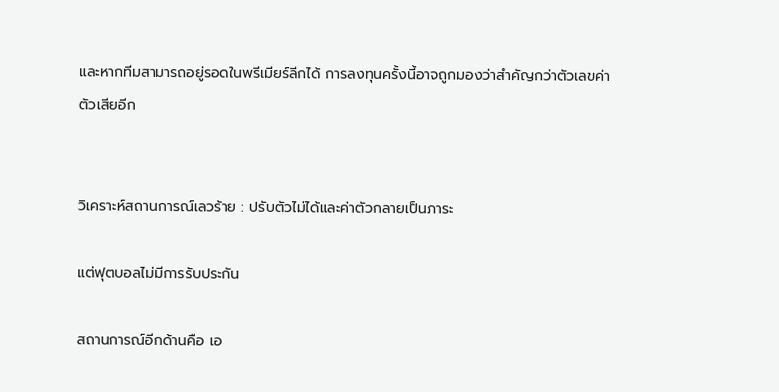และหากทีมสามารถอยู่รอดในพรีเมียร์ลีกได้ การลงทุนครั้งนี้อาจถูกมองว่าสำคัญกว่าตัวเลขค่าตัวเสียอีก


วิเคราะห์สถานการณ์เลวร้าย : ปรับตัวไม่ได้และค่าตัวกลายเป็นภาระ

แต่ฟุตบอลไม่มีการรับประกัน

สถานการณ์อีกด้านคือ เอ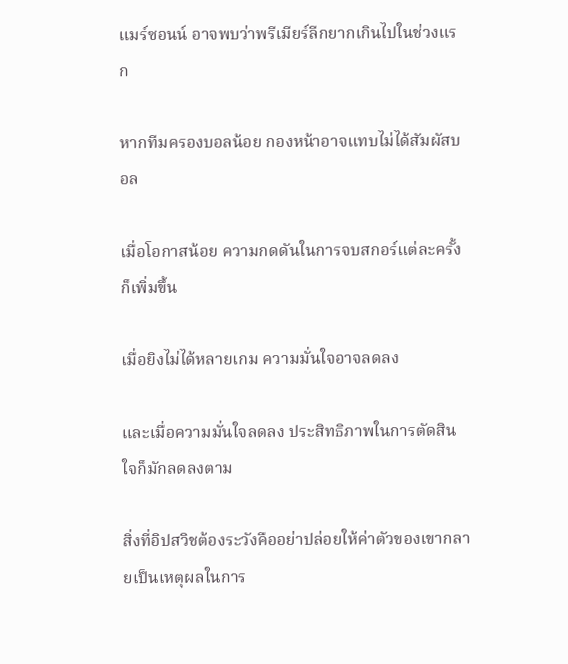แมร์ซอนน์ อาจพบว่าพรีเมียร์ลีกยากเกินไปในช่วงแรก

หากทีมครองบอลน้อย กองหน้าอาจแทบไม่ได้สัมผัสบอล

เมื่อโอกาสน้อย ความกดดันในการจบสกอร์แต่ละครั้งก็เพิ่มขึ้น

เมื่อยิงไม่ได้หลายเกม ความมั่นใจอาจลดลง

และเมื่อความมั่นใจลดลง ประสิทธิภาพในการตัดสินใจก็มักลดลงตาม

สิ่งที่อิปสวิชต้องระวังคืออย่าปล่อยให้ค่าตัวของเขากลายเป็นเหตุผลในการ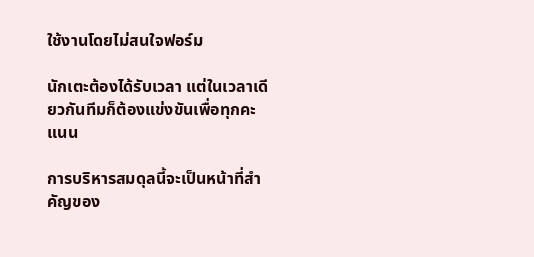ใช้งานโดยไม่สนใจฟอร์ม

นักเตะต้องได้รับเวลา แต่ในเวลาเดียวกันทีมก็ต้องแข่งขันเพื่อทุกคะแนน

การบริหารสมดุลนี้จะเป็นหน้าที่สำคัญของ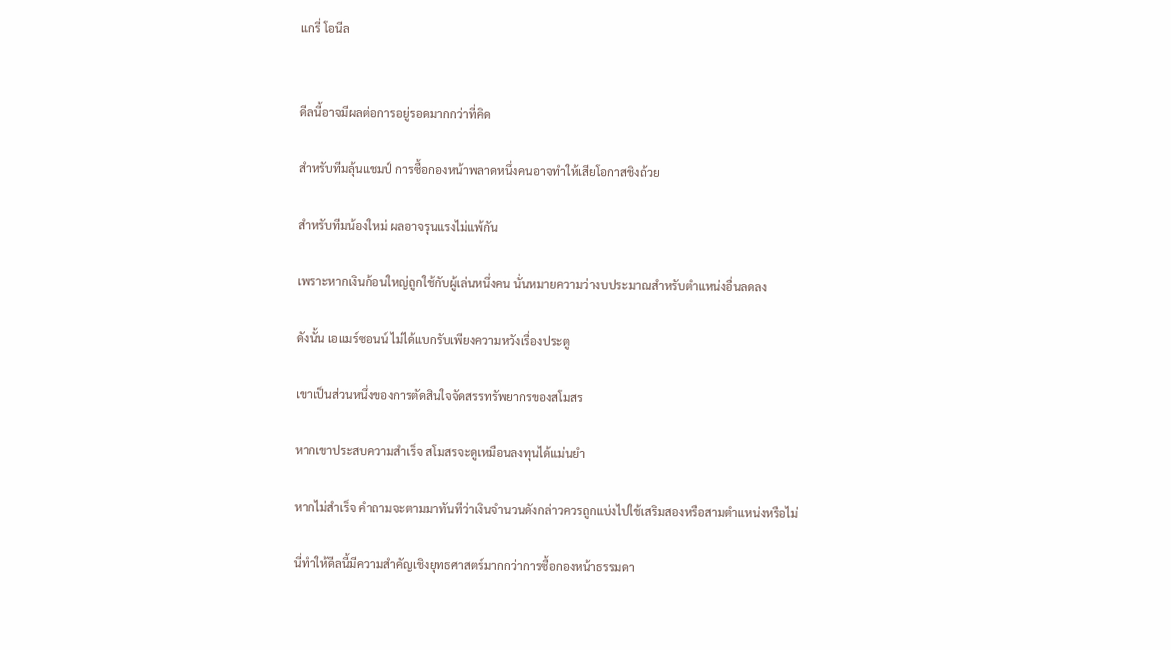แกรี่ โอนีล


ดีลนี้อาจมีผลต่อการอยู่รอดมากกว่าที่คิด

สำหรับทีมลุ้นแชมป์ การซื้อกองหน้าพลาดหนึ่งคนอาจทำให้เสียโอกาสชิงถ้วย

สำหรับทีมน้องใหม่ ผลอาจรุนแรงไม่แพ้กัน

เพราะหากเงินก้อนใหญ่ถูกใช้กับผู้เล่นหนึ่งคน นั่นหมายความว่างบประมาณสำหรับตำแหน่งอื่นลดลง

ดังนั้น เอแมร์ซอนน์ ไม่ได้แบกรับเพียงความหวังเรื่องประตู

เขาเป็นส่วนหนึ่งของการตัดสินใจจัดสรรทรัพยากรของสโมสร

หากเขาประสบความสำเร็จ สโมสรจะดูเหมือนลงทุนได้แม่นยำ

หากไม่สำเร็จ คำถามจะตามมาทันทีว่าเงินจำนวนดังกล่าวควรถูกแบ่งไปใช้เสริมสองหรือสามตำแหน่งหรือไม่

นี่ทำให้ดีลนี้มีความสำคัญเชิงยุทธศาสตร์มากกว่าการซื้อกองหน้าธรรมดา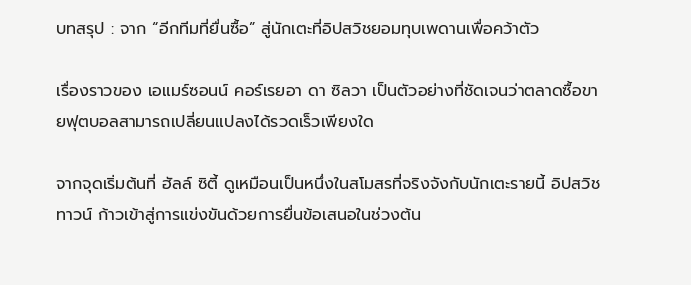บทสรุป : จาก “อีกทีมที่ยื่นซื้อ” สู่นักเตะที่อิปสวิชยอมทุบเพดานเพื่อคว้าตัว

เรื่องราวของ เอแมร์ซอนน์ คอร์เรยอา ดา ซิลวา เป็นตัวอย่างที่ชัดเจนว่าตลาดซื้อขายฟุตบอลสามารถเปลี่ยนแปลงได้รวดเร็วเพียงใด

จากจุดเริ่มต้นที่ ฮัลล์ ซิตี้ ดูเหมือนเป็นหนึ่งในสโมสรที่จริงจังกับนักเตะรายนี้ อิปสวิช ทาวน์ ก้าวเข้าสู่การแข่งขันด้วยการยื่นข้อเสนอในช่วงต้น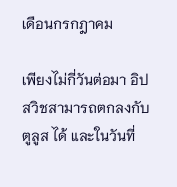เดือนกรกฎาคม

เพียงไม่กี่วันต่อมา อิปสวิชสามารถตกลงกับ ตูลูส ได้ และในวันที่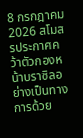8 กรกฎาคม 2026 สโมสรประกาศคว้าตัวกองหน้าบราซิลอย่างเป็นทางการด้วย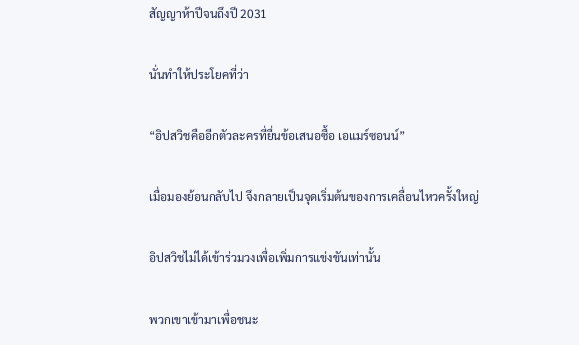สัญญาห้าปีจนถึงปี 2031

นั่นทำให้ประโยคที่ว่า

“อิปสวิชคืออีกตัวละครที่ยื่นข้อเสนอซื้อ เอแมร์ซอนน์”

เมื่อมองย้อนกลับไป จึงกลายเป็นจุดเริ่มต้นของการเคลื่อนไหวครั้งใหญ่

อิปสวิชไม่ได้เข้าร่วมวงเพื่อเพิ่มการแข่งขันเท่านั้น

พวกเขาเข้ามาเพื่อชนะ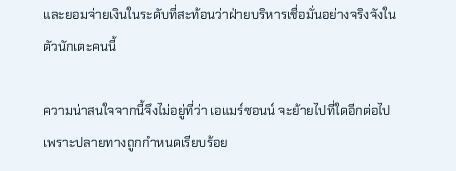และยอมจ่ายเงินในระดับที่สะท้อนว่าฝ่ายบริหารเชื่อมั่นอย่างจริงจังในตัวนักเตะคนนี้

ความน่าสนใจจากนี้จึงไม่อยู่ที่ว่า เอแมร์ซอนน์ จะย้ายไปที่ใดอีกต่อไป เพราะปลายทางถูกกำหนดเรียบร้อย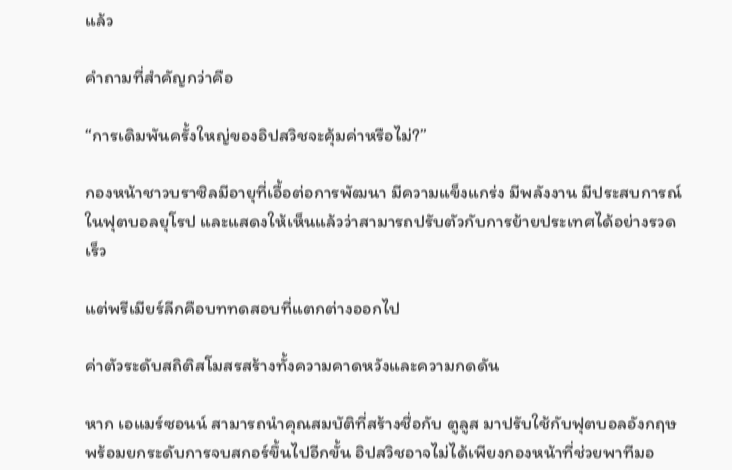แล้ว

คำถามที่สำคัญกว่าคือ

“การเดิมพันครั้งใหญ่ของอิปสวิชจะคุ้มค่าหรือไม่?”

กองหน้าชาวบราซิลมีอายุที่เอื้อต่อการพัฒนา มีความแข็งแกร่ง มีพลังงาน มีประสบการณ์ในฟุตบอลยุโรป และแสดงให้เห็นแล้วว่าสามารถปรับตัวกับการย้ายประเทศได้อย่างรวดเร็ว

แต่พรีเมียร์ลีกคือบททดสอบที่แตกต่างออกไป

ค่าตัวระดับสถิติสโมสรสร้างทั้งความคาดหวังและความกดดัน

หาก เอแมร์ซอนน์ สามารถนำคุณสมบัติที่สร้างชื่อกับ ตูลูส มาปรับใช้กับฟุตบอลอังกฤษ พร้อมยกระดับการจบสกอร์ขึ้นไปอีกขั้น อิปสวิชอาจไม่ได้เพียงกองหน้าที่ช่วยพาทีมอ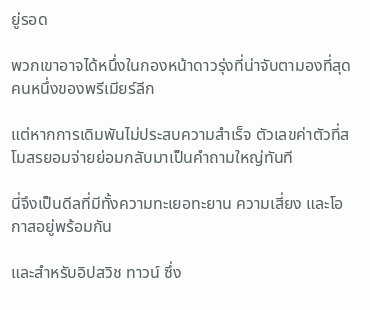ยู่รอด

พวกเขาอาจได้หนึ่งในกองหน้าดาวรุ่งที่น่าจับตามองที่สุดคนหนึ่งของพรีเมียร์ลีก

แต่หากการเดิมพันไม่ประสบความสำเร็จ ตัวเลขค่าตัวที่สโมสรยอมจ่ายย่อมกลับมาเป็นคำถามใหญ่ทันที

นี่จึงเป็นดีลที่มีทั้งความทะเยอทะยาน ความเสี่ยง และโอกาสอยู่พร้อมกัน

และสำหรับอิปสวิช ทาวน์ ซึ่ง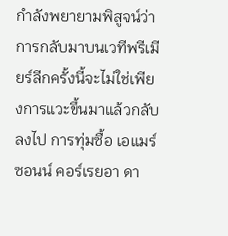กำลังพยายามพิสูจน์ว่าการกลับมาบนเวทีพรีเมียร์ลีกครั้งนี้จะไม่ใช่เพียงการแวะขึ้นมาแล้วกลับลงไป การทุ่มซื้อ เอแมร์ซอนน์ คอร์เรยอา ดา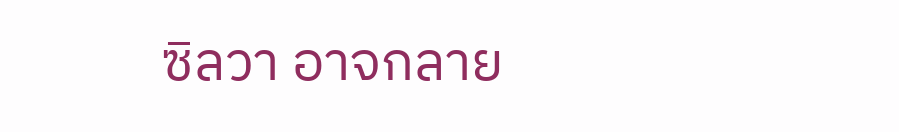ซิลวา อาจกลาย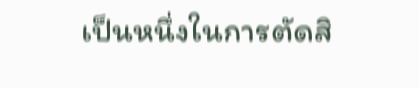เป็นหนึ่งในการตัดสิ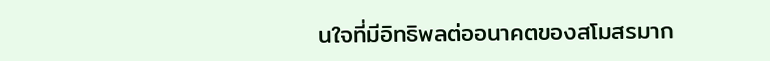นใจที่มีอิทธิพลต่ออนาคตของสโมสรมาก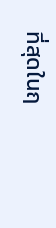ที่สุดในฤ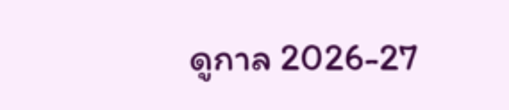ดูกาล 2026-27